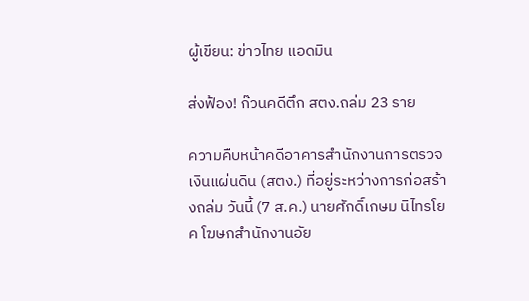ผู้เขียน: ข่าวไทย แอดมิน

ส่งฟ้อง! ก๊วนคดีตึก สตง.ถล่ม 23 ราย

ความคืบหน้าคดีอาคารสำนักงานการตรวจเงินแผ่นดิน (สตง.) ที่อยู่ระหว่างการก่อสร้างถล่ม วันนี้ (7 ส.ค.) นายศักดิ์เกษม นิไทรโยค โฆษกสำนักงานอัย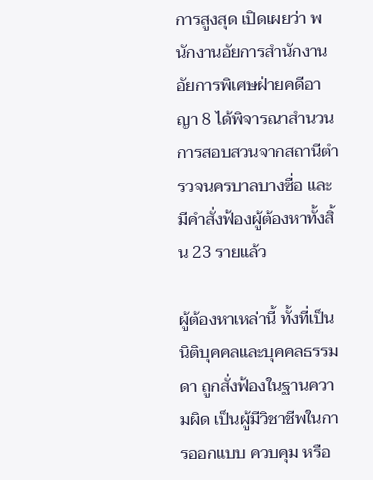การสูงสุด เปิดเผยว่า พนักงานอัยการสำนักงานอัยการพิเศษฝ่ายคดีอาญา 8 ได้พิจารณาสำนวนการสอบสวนจากสถานีตำรวจนครบาลบางซื่อ และมีคำสั่งฟ้องผู้ต้องหาทั้งสิ้น 23 รายแล้ว

ผู้ต้องหาเหล่านี้ ทั้งที่เป็นนิติบุคคลและบุคคลธรรมดา ถูกสั่งฟ้องในฐานความผิด เป็นผู้มีวิชาชีพในการออกแบบ ควบคุม หรือ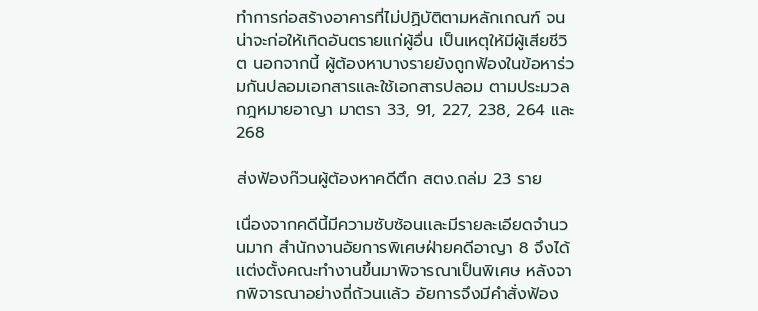ทำการก่อสร้างอาคารที่ไม่ปฏิบัติตามหลักเกณฑ์ จนน่าจะก่อให้เกิดอันตรายแก่ผู้อื่น เป็นเหตุให้มีผู้เสียชีวิต นอกจากนี้ ผู้ต้องหาบางรายยังถูกฟ้องในข้อหาร่วมกันปลอมเอกสารและใช้เอกสารปลอม ตามประมวลกฎหมายอาญา มาตรา 33, 91, 227, 238, 264 และ 268

ส่งฟ้องก๊วนผู้ต้องหาคดีตึก สตง.ถล่ม 23 ราย

เนื่องจากคดีนี้มีความซับซ้อนเเละมีรายละเอียดจำนวนมาก สำนักงานอัยการพิเศษฝ่ายคดีอาญา 8 จึงได้เเต่งตั้งคณะทำงานขึ้นมาพิจารณาเป็นพิเศษ หลังจากพิจารณาอย่างถี่ถ้วนเเล้ว อัยการจึงมีคำสั่งฟ้อง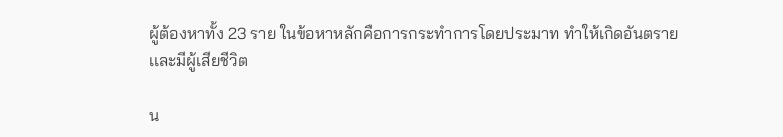ผู้ต้องหาทั้ง 23 ราย ในข้อหาหลักคือการกระทำการโดยประมาท ทำให้เกิดอันตรายเเละมีผู้เสียชีวิต

น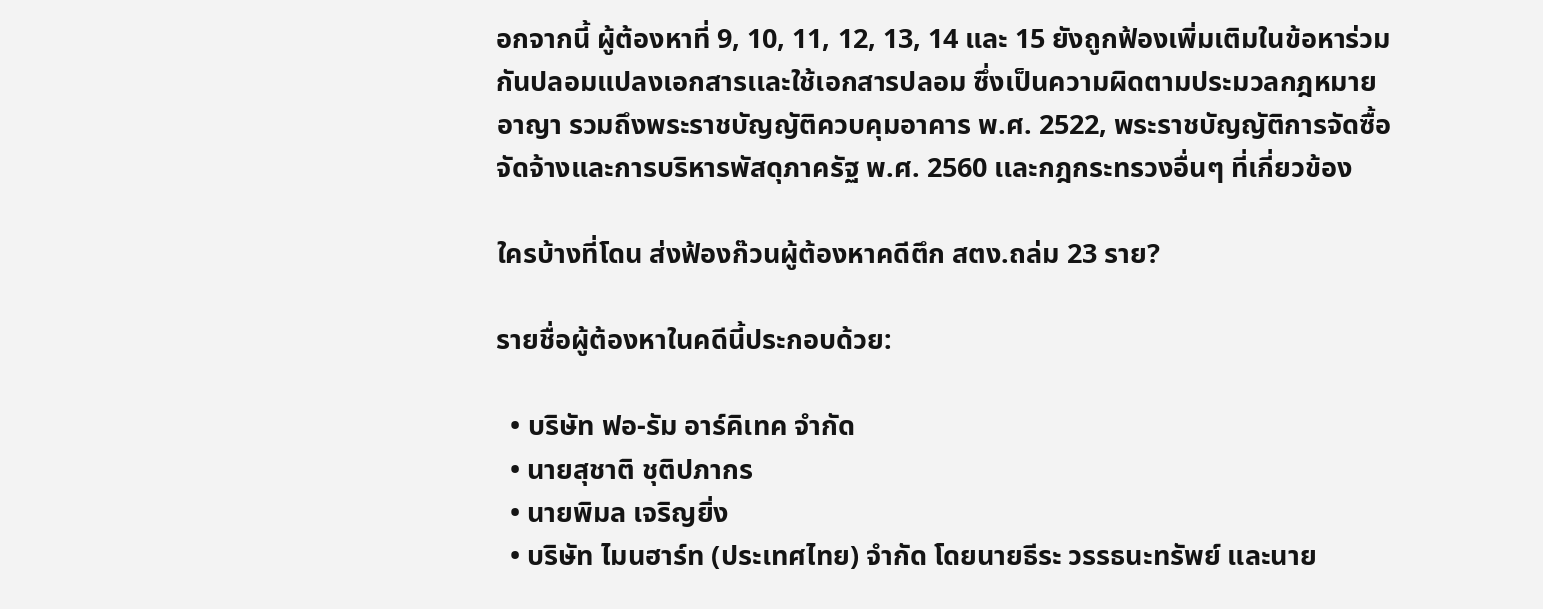อกจากนี้ ผู้ต้องหาที่ 9, 10, 11, 12, 13, 14 และ 15 ยังถูกฟ้องเพิ่มเติมในข้อหาร่วมกันปลอมแปลงเอกสารเเละใช้เอกสารปลอม ซึ่งเป็นความผิดตามประมวลกฎหมายอาญา รวมถึงพระราชบัญญัติควบคุมอาคาร พ.ศ. 2522, พระราชบัญญัติการจัดซื้อจัดจ้างและการบริหารพัสดุภาครัฐ พ.ศ. 2560 เเละกฎกระทรวงอื่นๆ ที่เกี่ยวข้อง

ใครบ้างที่โดน ส่งฟ้องก๊วนผู้ต้องหาคดีตึก สตง.ถล่ม 23 ราย?

รายชื่อผู้ต้องหาในคดีนี้ประกอบด้วย:

  • บริษัท ฟอ-รัม อาร์คิเทค จำกัด
  • นายสุชาติ ชุติปภากร
  • นายพิมล เจริญยิ่ง
  • บริษัท ไมนฮาร์ท (ประเทศไทย) จำกัด โดยนายธีระ วรรธนะทรัพย์ และนาย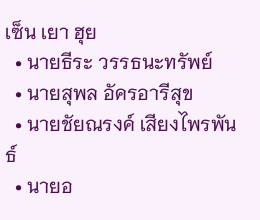เซ็น เยา ฮุย
  • นายธีระ วรรธนะทรัพย์
  • นายสุพล อัครอารีสุข
  • นายชัยณรงค์ เสียงไพรพันธ์
  • นายอ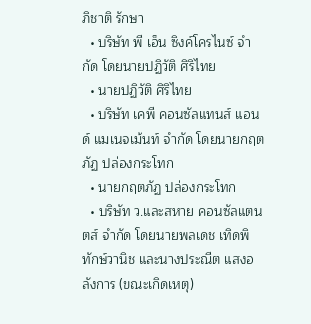ภิชาติ รักษา
  • บริษัท พี เอ็น ซิงค์โครไนซ์ จำกัด โดยนายปฏิวัติ ศิริไทย
  • นายปฏิวัติ ศิริไทย
  • บริษัท เคพี คอนซัลแทนส์ แอนด์ แมเนจเม้นท์ จำกัด โดยนายกฤตภัฏ ปล่องกระโทก
  • นายกฤตภัฏ ปล่องกระโทก
  • บริษัท ว.และสหาย คอนซัลแตนตส์ จำกัด โดยนายพลเดช เทิดพิทักษ์วานิช และนางประณีต แสงอลังการ (ขณะเกิดเหตุ)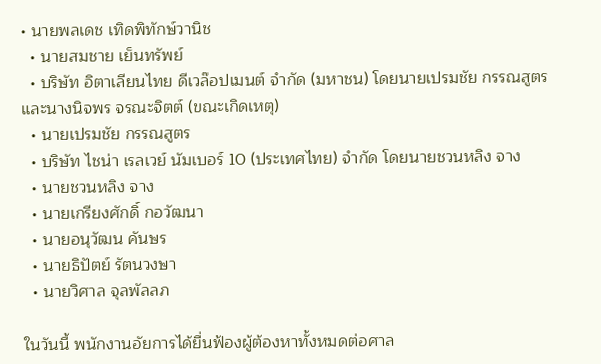• นายพลเดช เทิดพิทักษ์วานิช
  • นายสมชาย เย็นทรัพย์
  • บริษัท อิตาเลียนไทย ดีเวล๊อปเมนต์ จำกัด (มหาชน) โดยนายเปรมชัย กรรณสูตร และนางนิจพร จรณะจิตต์ (ขณะเกิดเหตุ)
  • นายเปรมชัย กรรณสูตร
  • บริษัท ไชน่า เรลเวย์ นัมเบอร์ 10 (ประเทศไทย) จำกัด โดยนายชวนหลิง จาง
  • นายชวนหลิง จาง
  • นายเกรียงศักดิ์ กอวัฒนา
  • นายอนุวัฒน คันษร
  • นายธิปัตย์ รัตนวงษา
  • นายวิศาล จุลพัลลภ

ในวันนี้ พนักงานอัยการได้ยื่นฟ้องผู้ต้องหาทั้งหมดต่อศาล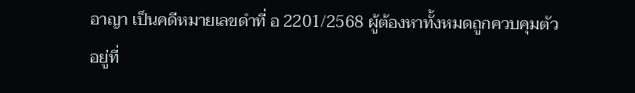อาญา เป็นคดีหมายเลขดำที่ อ 2201/2568 ผู้ต้องหาทั้งหมดถูกควบคุมตัวอยู่ที่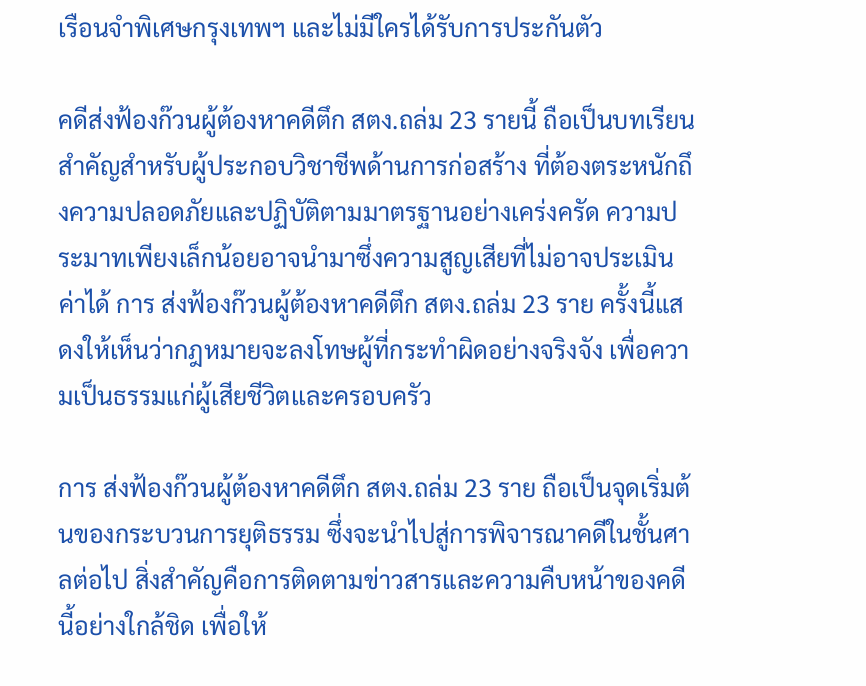เรือนจำพิเศษกรุงเทพฯ และไม่มีใครได้รับการประกันตัว

คดีส่งฟ้องก๊วนผู้ต้องหาคดีตึก สตง.ถล่ม 23 รายนี้ ถือเป็นบทเรียนสำคัญสำหรับผู้ประกอบวิชาชีพด้านการก่อสร้าง ที่ต้องตระหนักถึงความปลอดภัยและปฏิบัติตามมาตรฐานอย่างเคร่งครัด ความประมาทเพียงเล็กน้อยอาจนำมาซึ่งความสูญเสียที่ไม่อาจประเมินค่าได้ การ ส่งฟ้องก๊วนผู้ต้องหาคดีตึก สตง.ถล่ม 23 ราย ครั้งนี้แสดงให้เห็นว่ากฎหมายจะลงโทษผู้ที่กระทำผิดอย่างจริงจัง เพื่อความเป็นธรรมแก่ผู้เสียชีวิตเเละครอบครัว

การ ส่งฟ้องก๊วนผู้ต้องหาคดีตึก สตง.ถล่ม 23 ราย ถือเป็นจุดเริ่มต้นของกระบวนการยุติธรรม ซึ่งจะนำไปสู่การพิจารณาคดีในชั้นศาลต่อไป สิ่งสำคัญคือการติดตามข่าวสารและความคืบหน้าของคดีนี้อย่างใกล้ชิด เพื่อให้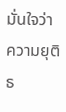มั่นใจว่าความยุติธ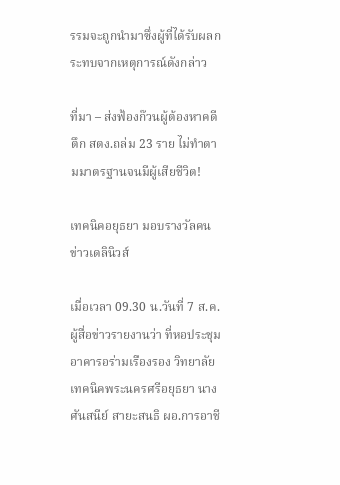รรมจะถูกนำมาซึ่งผู้ที่ได้รับผลกระทบจากเหตุการณ์ดังกล่าว

ที่มา – ส่งฟ้องก๊วนผู้ต้องหาคดีตึก สตง.ถล่ม 23 ราย ไม่ทำตามมาตรฐานจนมีผู้เสียชีวิต!

เทคนิคอยุธยา มอบรางวัลคนข่าวเดลินิวส์

เมื่อเวลา 09.30 น.วันที่ 7 ส.ค.ผู้สื่อข่าวรายงานว่า ที่หอประชุมอาคารอร่ามเรืองรอง วิทยาลัยเทคนิคพระนครศรีอยุธยา นางศันสนีย์ สายะสนธิ ผอ.การอาชี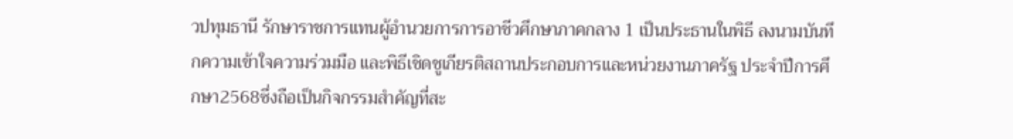วปทุมธานี รักษาราชการแทนผู้อำนวยการการอาชีวศึกษาภาคกลาง 1 เป็นประธานในพิธี ลงนามบันทึกความเข้าใจความร่วมมือ และพิธีเชิดชูเกียรติสถานประกอบการและหน่วยงานภาครัฐ ประจำปีการศึกษา2568ซึ่งถือเป็นกิจกรรมสำคัญที่สะ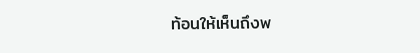ท้อนให้เห็นถึงพ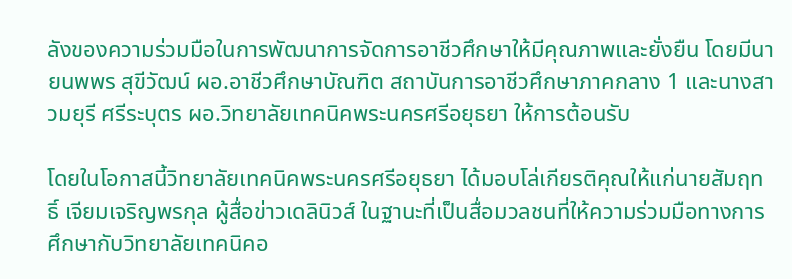ลังของความร่วมมือในการพัฒนาการจัดการอาชีวศึกษาให้มีคุณภาพและยั่งยืน โดยมีนายนพพร สุขีวัฒน์ ผอ.อาชีวศึกษาบัณฑิต สถาบันการอาชีวศึกษาภาคกลาง 1 และนางสาวมยุรี ศรีระบุตร ผอ.วิทยาลัยเทคนิคพระนครศรีอยุธยา ให้การต้อนรับ

โดยในโอกาสนี้วิทยาลัยเทคนิคพระนครศรีอยุธยา ได้มอบโล่เกียรติคุณให้แก่นายสัมฤทธิ์ เจียมเจริญพรกุล ผู้สื่อข่าวเดลินิวส์ ในฐานะที่เป็นสื่อมวลชนที่ให้ความร่วมมือทางการศึกษากับวิทยาลัยเทคนิคอ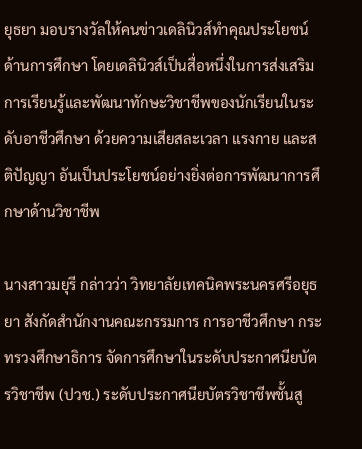ยุธยา มอบรางวัลให้คนข่าวเดลินิวส์ทำคุณประโยชน์ด้านการศึกษา โดยเดลินิวส์เป็นสื่อหนึ่งในการส่งเสริมการเรียนรู้และพัฒนาทักษะวิชาชีพของนักเรียนในระดับอาชีวศึกษา ด้วยความเสียสละเวลา แรงกาย และสติปัญญา อันเป็นประโยชน์อย่างยิ่งต่อการพัฒนาการศึกษาด้านวิชาชีพ

นางสาวมยุรี กล่าวว่า วิทยาลัยเทคนิคพระนครศรีอยุธยา สังกัดสำนักงานคณะกรรมการ การอาชีวศึกษา กระทรวงศึกษาธิการ จัดการศึกษาในระดับประกาศนียบัตรวิชาชีพ (ปวช.) ระดับประกาศนียบัตรวิชาชีพชั้นสู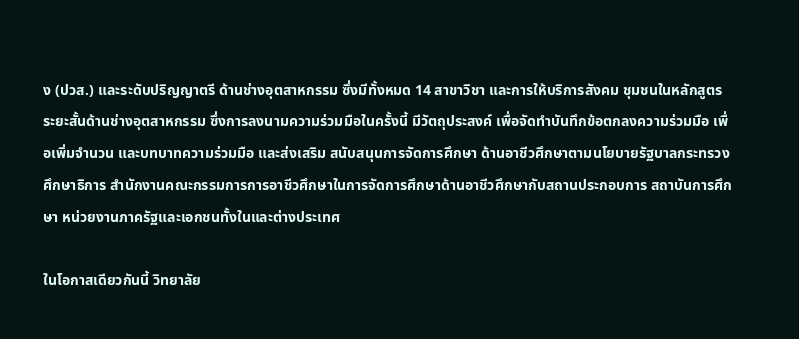ง (ปวส.) และระดับปริญญาตรี ด้านช่างอุตสาหกรรม ซึ่งมีทั้งหมด 14 สาขาวิชา และการให้บริการสังคม ชุมชนในหลักสูตรระยะสั้นด้านช่างอุตสาหกรรม ซึ่งการลงนามความร่วมมือในครั้งนี้ มีวัตถุประสงค์ เพื่อจัดทำบันทึกข้อตกลงความร่วมมือ เพื่อเพิ่มจำนวน และบทบาทความร่วมมือ และส่งเสริม สนับสนุนการจัดการศึกษา ด้านอาชีวศึกษาตามนโยบายรัฐบาลกระทรวงศึกษาธิการ สำนักงานคณะกรรมการการอาชีวศึกษาในการจัดการศึกษาด้านอาชีวศึกษากับสถานประกอบการ สถาบันการศึกษา หน่วยงานภาครัฐและเอกชนทั้งในและต่างประเทศ

ในโอกาสเดียวกันนี้ วิทยาลัย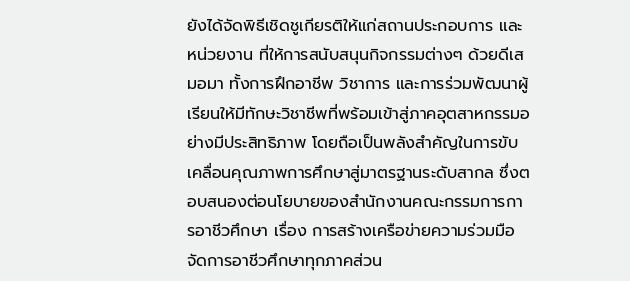ยังได้จัดพิธีเชิดชูเกียรติให้แก่สถานประกอบการ และหน่วยงาน ที่ให้การสนับสนุนกิจกรรมต่างๆ ด้วยดีเสมอมา ทั้งการฝึกอาชีพ วิชาการ และการร่วมพัฒนาผู้เรียนให้มีทักษะวิชาชีพที่พร้อมเข้าสู่ภาคอุตสาหกรรมอย่างมีประสิทธิภาพ โดยถือเป็นพลังสำคัญในการขับเคลื่อนคุณภาพการศึกษาสู่มาตรฐานระดับสากล ซึ่งตอบสนองต่อนโยบายของสำนักงานคณะกรรมการการอาชีวศึกษา เรื่อง การสร้างเครือข่ายความร่วมมือจัดการอาชีวศึกษาทุกภาคส่วน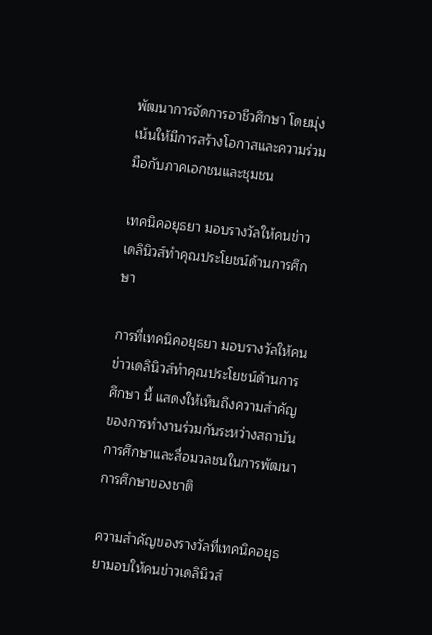พัฒนาการจัดการอาชีวศึกษา โดยมุ่งเน้นให้มีการสร้างโอกาสและความร่วมมือกับภาคเอกชนและชุมชน

เทคนิคอยุธยา มอบรางวัลให้คนข่าวเดลินิวส์ทำคุณประโยชน์ด้านการศึกษา

การที่เทคนิคอยุธยา มอบรางวัลให้คนข่าวเดลินิวส์ทำคุณประโยชน์ด้านการศึกษา นี้ แสดงให้เห็นถึงความสำคัญของการทำงานร่วมกันระหว่างสถาบันการศึกษาและสื่อมวลชนในการพัฒนาการศึกษาของชาติ

ความสำคัญของรางวัลที่เทคนิคอยุธยามอบให้คนข่าวเดลินิวส์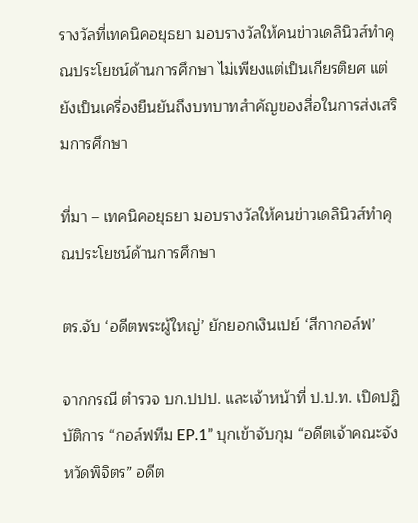รางวัลที่เทคนิคอยุธยา มอบรางวัลให้คนข่าวเดลินิวส์ทำคุณประโยชน์ด้านการศึกษา ไม่เพียงแต่เป็นเกียรติยศ แต่ยังเป็นเครื่องยืนยันถึงบทบาทสำคัญของสื่อในการส่งเสริมการศึกษา

ที่มา – เทคนิคอยุธยา มอบรางวัลให้คนข่าวเดลินิวส์ทำคุณประโยชน์ด้านการศึกษา

ตร.จับ ‘อดีตพระผู้ใหญ่’ ยักยอกเงินเปย์ ‘สีกากอล์ฟ’

จากกรณี ตำรวจ บก.ปปป. และเจ้าหน้าที่ ป.ป.ท. เปิดปฏิบัติการ “กอล์ฟทีม EP.1” บุกเข้าจับกุม “อดีตเจ้าคณะจังหวัดพิจิตร” อดีต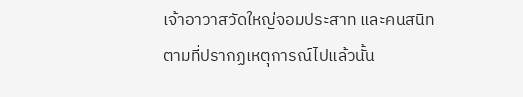เจ้าอาวาสวัดใหญ่จอมประสาท และคนสนิท ตามที่ปรากฏเหตุการณ์ไปแล้วนั้น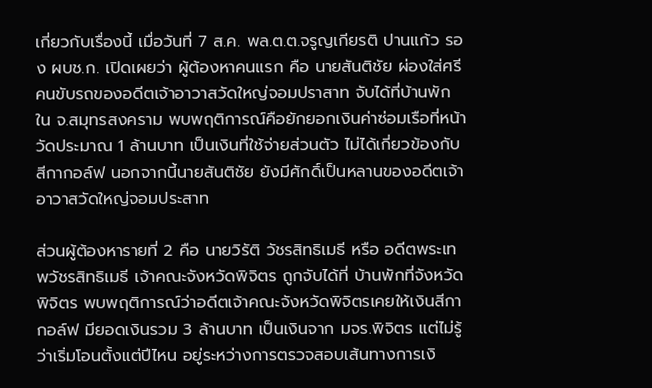เกี่ยวกับเรื่องนี้ เมื่อวันที่ 7 ส.ค. พล.ต.ต.จรูญเกียรติ ปานแก้ว รอง ผบช.ก. เปิดเผยว่า ผู้ต้องหาคนแรก คือ นายสันติชัย ผ่องใส่ศรี คนขับรถของอดีตเจ้าอาวาสวัดใหญ่จอมปราสาท จับได้ที่บ้านพัก ใน จ.สมุทรสงคราม พบพฤติการณ์คือยักยอกเงินค่าซ่อมเรือที่หน้าวัดประมาณ 1 ล้านบาท เป็นเงินที่ใช้จ่ายส่วนตัว ไม่ได้เกี่ยวข้องกับสีกากอล์ฟ นอกจากนี้นายสันติชัย ยังมีศักดิ์เป็นหลานของอดีตเจ้าอาวาสวัดใหญ่จอมประสาท

ส่วนผู้ต้องหารายที่ 2 คือ นายวิรัติ วัชรสิทธิเมธี หรือ อดีตพระเทพวัชรสิทธิเมธี เจ้าคณะจังหวัดพิจิตร ถูกจับได้ที่ บ้านพักที่จังหวัดพิจิตร พบพฤติการณ์ว่าอดีตเจ้าคณะจังหวัดพิจิตรเคยให้เงินสีกากอล์ฟ มียอดเงินรวม 3 ล้านบาท เป็นเงินจาก มจร.พิจิตร แต่ไม่รู้ว่าเริ่มโอนตั้งแต่ปีไหน อยู่ระหว่างการตรวจสอบเส้นทางการเงิ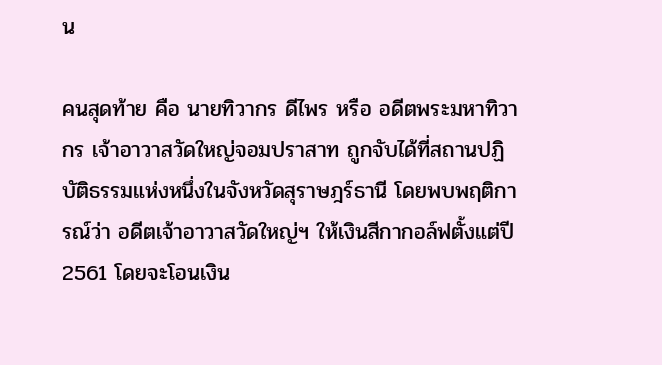น

คนสุดท้าย คือ นายทิวากร ดีไพร หรือ อดีตพระมหาทิวากร เจ้าอาวาสวัดใหญ่จอมปราสาท ถูกจับได้ที่สถานปฏิบัติธรรมแห่งหนึ่งในจังหวัดสุราษฎร์ธานี โดยพบพฤติการณ์ว่า อดีตเจ้าอาวาสวัดใหญ่ฯ ให้เงินสีกากอล์ฟตั้งแต่ปี 2561 โดยจะโอนเงิน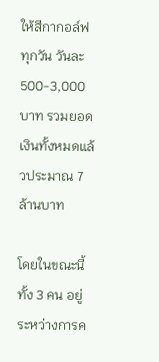ให้สีกากอล์ฟทุกวัน วันละ 500-3,000 บาท รวมยอดเงินทั้งหมดแล้วประมาณ 7 ล้านบาท

โดยในขณะนี้ทั้ง 3 คน อยู่ระหว่างการค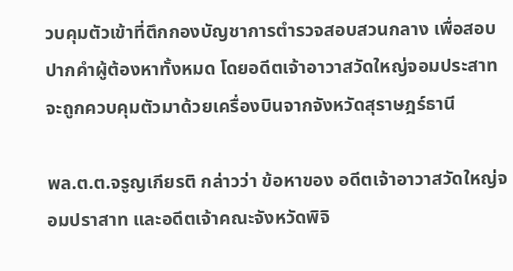วบคุมตัวเข้าที่ตึกกองบัญชาการตำรวจสอบสวนกลาง เพื่อสอบปากคำผู้ต้องหาทั้งหมด โดยอดีตเจ้าอาวาสวัดใหญ่จอมประสาท จะถูกควบคุมตัวมาด้วยเครื่องบินจากจังหวัดสุราษฎร์ธานี

พล.ต.ต.จรูญเกียรติ กล่าวว่า ข้อหาของ อดีตเจ้าอาวาสวัดใหญ่จอมปราสาท และอดีตเจ้าคณะจังหวัดพิจิ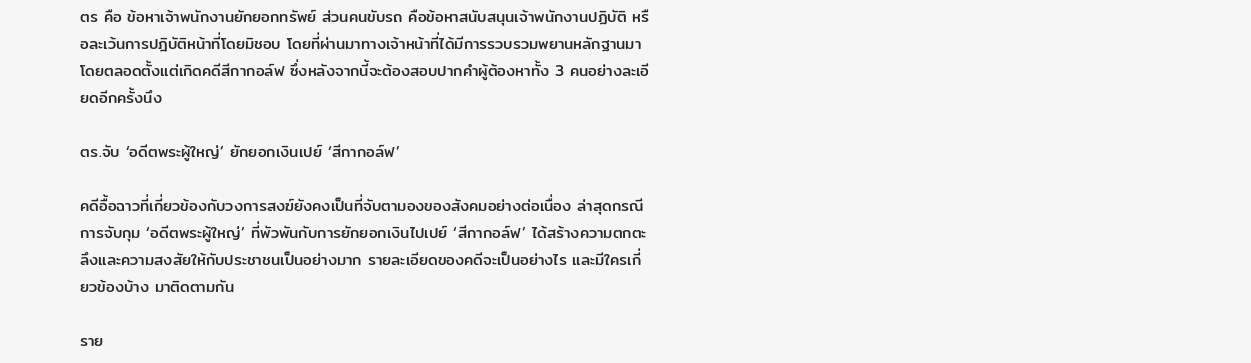ตร คือ ข้อหาเจ้าพนักงานยักยอกทรัพย์ ส่วนคนขับรถ คือข้อหาสนับสนุนเจ้าพนักงานปฏิบัติ หรือละเว้นการปฎิบัติหน้าที่โดยมิชอบ โดยที่ผ่านมาทางเจ้าหน้าที่ได้มีการรวบรวมพยานหลักฐานมาโดยตลอดตั้งแต่เกิดคดีสีกากอล์ฟ ซึ่งหลังจากนี้จะต้องสอบปากคำผู้ต้องหาทั้ง 3 คนอย่างละเอียดอีกครั้งนึง

ตร.จับ ‘อดีตพระผู้ใหญ่’ ยักยอกเงินเปย์ ‘สีกากอล์ฟ’

คดีอื้อฉาวที่เกี่ยวข้องกับวงการสงฆ์ยังคงเป็นที่จับตามองของสังคมอย่างต่อเนื่อง ล่าสุดกรณีการจับกุม ‘อดีตพระผู้ใหญ่’ ที่พัวพันกับการยักยอกเงินไปเปย์ ‘สีกากอล์ฟ’ ได้สร้างความตกตะลึงและความสงสัยให้กับประชาชนเป็นอย่างมาก รายละเอียดของคดีจะเป็นอย่างไร และมีใครเกี่ยวข้องบ้าง มาติดตามกัน

ราย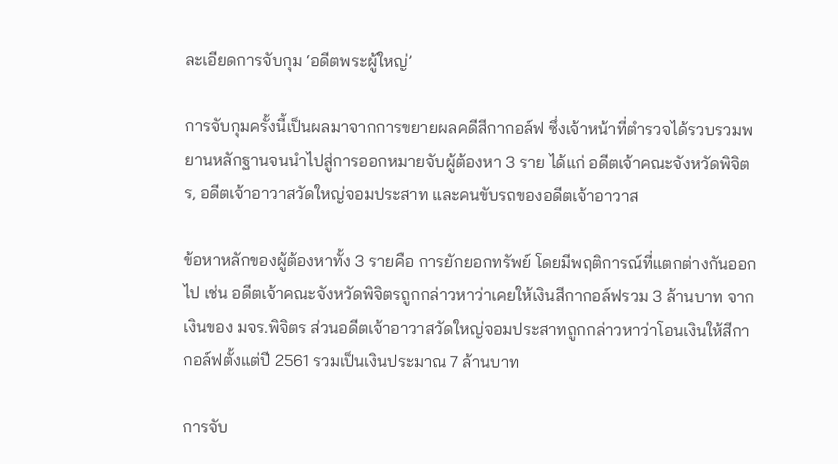ละเอียดการจับกุม ‘อดีตพระผู้ใหญ่’

การจับกุมครั้งนี้เป็นผลมาจากการขยายผลคดีสีกากอล์ฟ ซึ่งเจ้าหน้าที่ตำรวจได้รวบรวมพยานหลักฐานจนนำไปสู่การออกหมายจับผู้ต้องหา 3 ราย ได้แก่ อดีตเจ้าคณะจังหวัดพิจิตร, อดีตเจ้าอาวาสวัดใหญ่จอมประสาท และคนขับรถของอดีตเจ้าอาวาส

ข้อหาหลักของผู้ต้องหาทั้ง 3 รายคือ การยักยอกทรัพย์ โดยมีพฤติการณ์ที่แตกต่างกันออกไป เช่น อดีตเจ้าคณะจังหวัดพิจิตรถูกกล่าวหาว่าเคยให้เงินสีกากอล์ฟรวม 3 ล้านบาท จากเงินของ มจร.พิจิตร ส่วนอดีตเจ้าอาวาสวัดใหญ่จอมประสาทถูกกล่าวหาว่าโอนเงินให้สีกากอล์ฟตั้งแต่ปี 2561 รวมเป็นเงินประมาณ 7 ล้านบาท

การจับ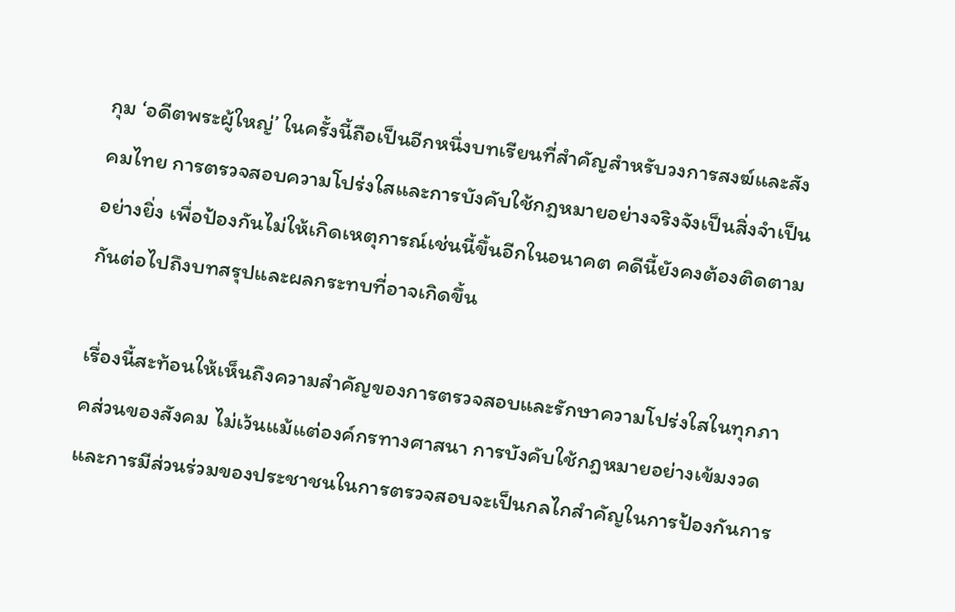กุม ‘อดีตพระผู้ใหญ่’ ในครั้งนี้ถือเป็นอีกหนึ่งบทเรียนที่สำคัญสำหรับวงการสงฆ์และสังคมไทย การตรวจสอบความโปร่งใสและการบังคับใช้กฎหมายอย่างจริงจังเป็นสิ่งจำเป็นอย่างยิ่ง เพื่อป้องกันไม่ให้เกิดเหตุการณ์เช่นนี้ขึ้นอีกในอนาคต คดีนี้ยังคงต้องติดตามกันต่อไปถึงบทสรุปและผลกระทบที่อาจเกิดขึ้น

เรื่องนี้สะท้อนให้เห็นถึงความสำคัญของการตรวจสอบและรักษาความโปร่งใสในทุกภาคส่วนของสังคม ไม่เว้นแม้แต่องค์กรทางศาสนา การบังคับใช้กฎหมายอย่างเข้มงวดและการมีส่วนร่วมของประชาชนในการตรวจสอบจะเป็นกลไกสำคัญในการป้องกันการ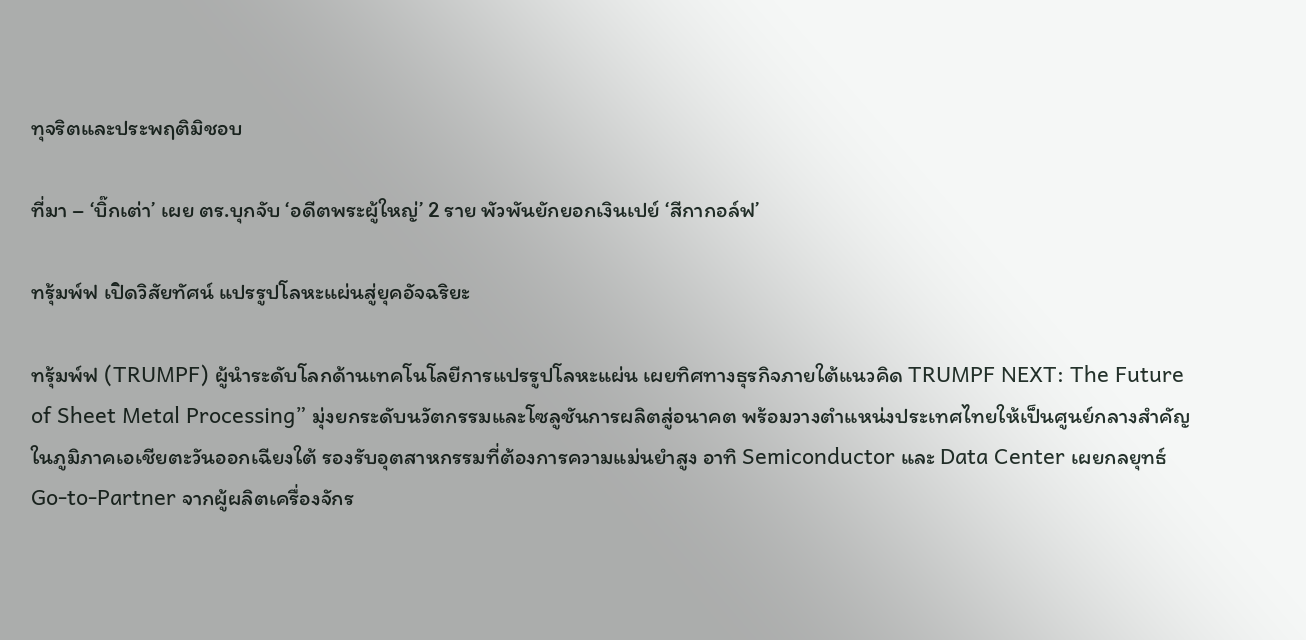ทุจริตและประพฤติมิชอบ

ที่มา – ‘บิ๊กเต่า’ เผย ตร.บุกจับ ‘อดีตพระผู้ใหญ่’ 2 ราย พัวพันยักยอกเงินเปย์ ‘สีกากอล์ฟ’

ทรุ้มพ์ฟ เปิดวิสัยทัศน์ แปรรูปโลหะแผ่นสู่ยุคอัจฉริยะ

ทรุ้มพ์ฟ (TRUMPF) ผู้นำระดับโลกด้านเทคโนโลยีการแปรรูปโลหะแผ่น เผยทิศทางธุรกิจภายใต้แนวคิด TRUMPF NEXT: The Future of Sheet Metal Processing” มุ่งยกระดับนวัตกรรมและโซลูชันการผลิตสู่อนาคต พร้อมวางตำแหน่งประเทศไทยให้เป็นศูนย์กลางสำคัญในภูมิภาคเอเชียตะวันออกเฉียงใต้ รองรับอุตสาหกรรมที่ต้องการความแม่นยำสูง อาทิ Semiconductor และ Data Center เผยกลยุทธ์ Go-to-Partner จากผู้ผลิตเครื่องจักร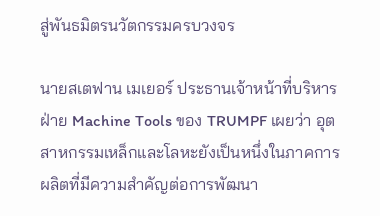สู่พันธมิตรนวัตกรรมครบวงจร

นายสเตฟาน เมเยอร์ ประธานเจ้าหน้าที่บริหารฝ่าย Machine Tools ของ TRUMPF เผยว่า อุตสาหกรรมเหล็กและโลหะยังเป็นหนึ่งในภาคการผลิตที่มีความสำคัญต่อการพัฒนา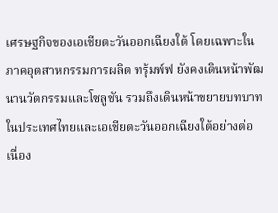เศรษฐกิจของเอเชียตะวันออกเฉียงใต้ โดยเฉพาะในภาคอุตสาหกรรมการผลิต ทรุ้มพ์ฟ ยังคงเดินหน้าพัฒนานวัตกรรมและโซลูชัน รวมถึงเดินหน้าขยายบทบาทในประเทศไทยและเอเชียตะวันออกเฉียงใต้อย่างต่อเนื่อง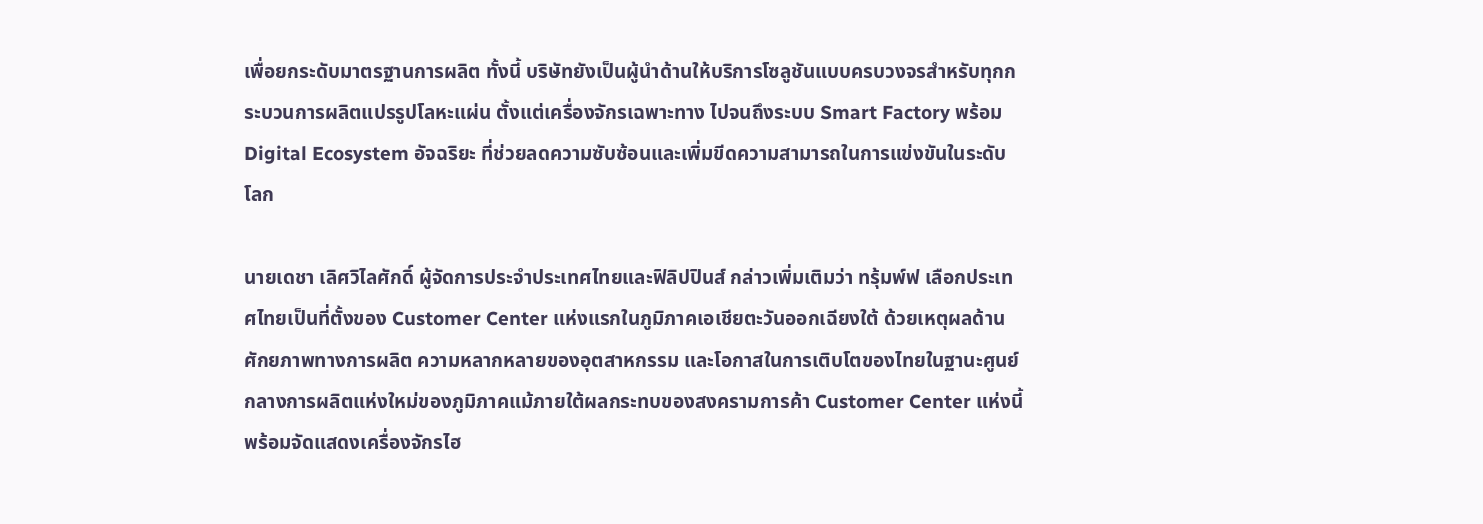เพื่อยกระดับมาตรฐานการผลิต ทั้งนี้ บริษัทยังเป็นผู้นำด้านให้บริการโซลูชันแบบครบวงจรสำหรับทุกกระบวนการผลิตแปรรูปโลหะแผ่น ตั้งแต่เครื่องจักรเฉพาะทาง ไปจนถึงระบบ Smart Factory พร้อม Digital Ecosystem อัจฉริยะ ที่ช่วยลดความซับซ้อนและเพิ่มขีดความสามารถในการแข่งขันในระดับโลก

นายเดชา เลิศวิไลศักดิ์ ผู้จัดการประจำประเทศไทยและฟิลิปปินส์ กล่าวเพิ่มเติมว่า ทรุ้มพ์ฟ เลือกประเทศไทยเป็นที่ตั้งของ Customer Center แห่งแรกในภูมิภาคเอเชียตะวันออกเฉียงใต้ ด้วยเหตุผลด้านศักยภาพทางการผลิต ความหลากหลายของอุตสาหกรรม และโอกาสในการเติบโตของไทยในฐานะศูนย์กลางการผลิตแห่งใหม่ของภูมิภาคแม้ภายใต้ผลกระทบของสงครามการค้า Customer Center แห่งนี้พร้อมจัดแสดงเครื่องจักรไฮ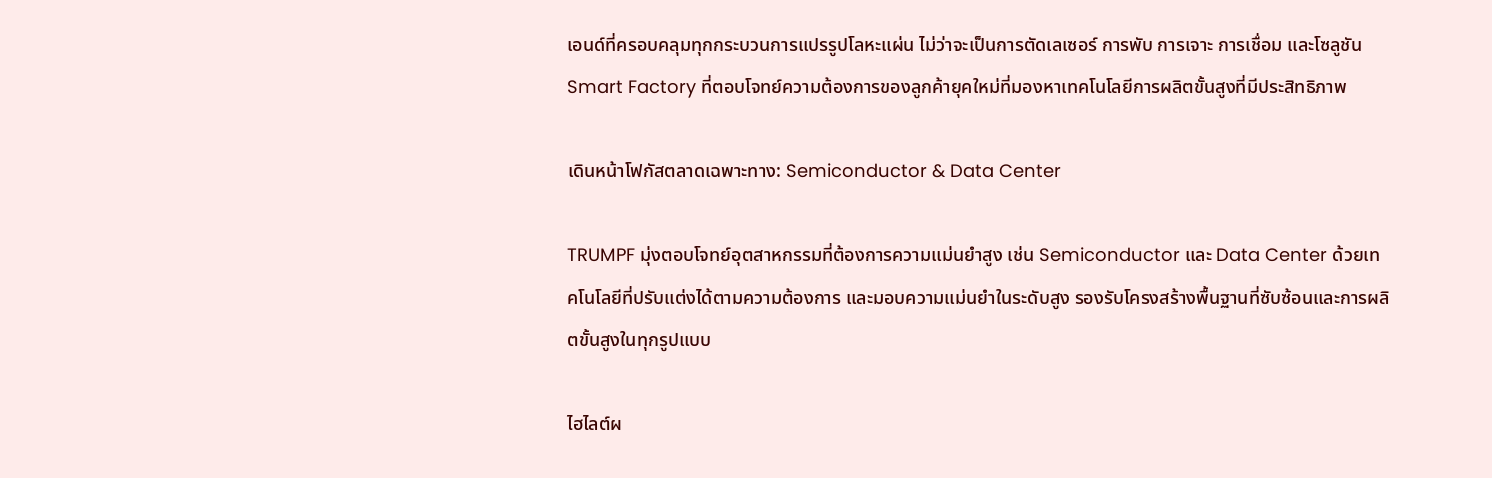เอนด์ที่ครอบคลุมทุกกระบวนการแปรรูปโลหะแผ่น ไม่ว่าจะเป็นการตัดเลเซอร์ การพับ การเจาะ การเชื่อม และโซลูชัน Smart Factory ที่ตอบโจทย์ความต้องการของลูกค้ายุคใหม่ที่มองหาเทคโนโลยีการผลิตขั้นสูงที่มีประสิทธิภาพ

เดินหน้าโฟกัสตลาดเฉพาะทาง: Semiconductor & Data Center

TRUMPF มุ่งตอบโจทย์อุตสาหกรรมที่ต้องการความแม่นยำสูง เช่น Semiconductor และ Data Center ด้วยเทคโนโลยีที่ปรับแต่งได้ตามความต้องการ และมอบความแม่นยำในระดับสูง รองรับโครงสร้างพื้นฐานที่ซับซ้อนและการผลิตขั้นสูงในทุกรูปแบบ

ไฮไลต์ผ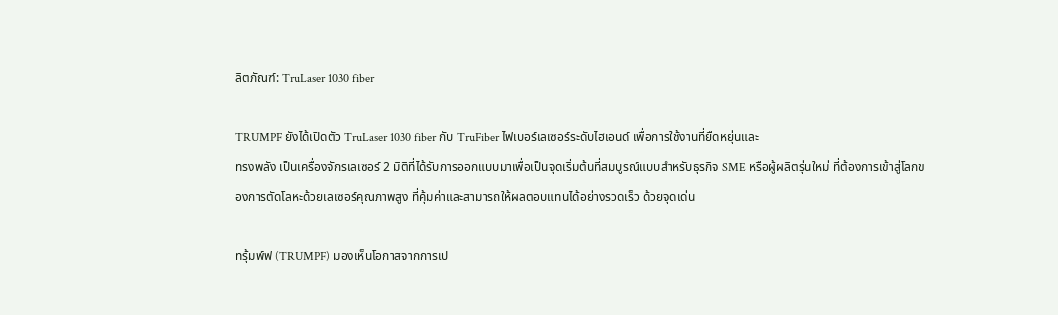ลิตภัณฑ์: TruLaser 1030 fiber

TRUMPF ยังได้เปิดตัว TruLaser 1030 fiber กับ TruFiber ไฟเบอร์เลเซอร์ระดับไฮเอนด์ เพื่อการใช้งานที่ยืดหยุ่นและ
ทรงพลัง เป็นเครื่องจักรเลเซอร์ 2 มิติที่ได้รับการออกแบบมาเพื่อเป็นจุดเริ่มต้นที่สมบูรณ์แบบสำหรับธุรกิจ SME หรือผู้ผลิตรุ่นใหม่ ที่ต้องการเข้าสู่โลกของการตัดโลหะด้วยเลเซอร์คุณภาพสูง ที่คุ้มค่าและสามารถให้ผลตอบแทนได้อย่างรวดเร็ว ด้วยจุดเด่น

ทรุ้มพ์ฟ (TRUMPF) มองเห็นโอกาสจากการเป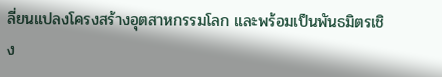ลี่ยนแปลงโครงสร้างอุตสาหกรรมโลก และพร้อมเป็นพันธมิตรเชิง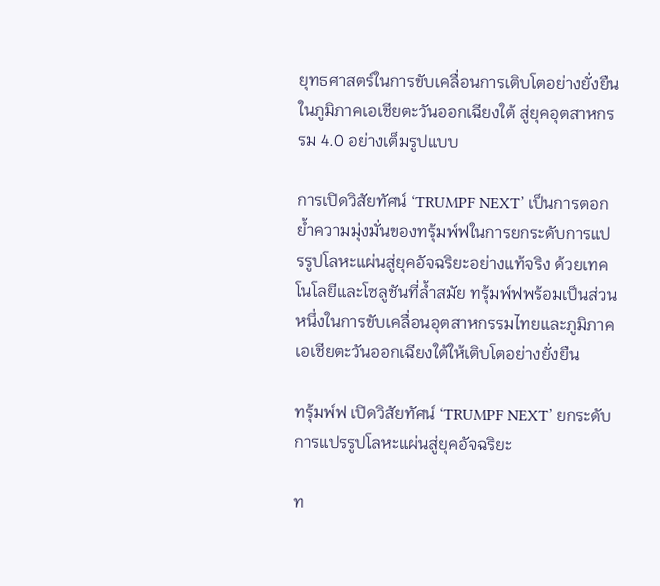ยุทธศาสตร์ในการขับเคลื่อนการเติบโตอย่างยั่งยืนในภูมิภาคเอเชียตะวันออกเฉียงใต้ สู่ยุคอุตสาหกรรม 4.0 อย่างเต็มรูปแบบ

การเปิดวิสัยทัศน์ ‘TRUMPF NEXT’ เป็นการตอกย้ำความมุ่งมั่นของทรุ้มพ์ฟในการยกระดับการแปรรูปโลหะแผ่นสู่ยุคอัจฉริยะอย่างแท้จริง ด้วยเทคโนโลยีและโซลูชันที่ล้ำสมัย ทรุ้มพ์ฟพร้อมเป็นส่วนหนึ่งในการขับเคลื่อนอุตสาหกรรมไทยและภูมิภาคเอเชียตะวันออกเฉียงใต้ให้เติบโตอย่างยั่งยืน

ทรุ้มพ์ฟ เปิดวิสัยทัศน์ ‘TRUMPF NEXT’ ยกระดับการแปรรูปโลหะแผ่นสู่ยุคอัจฉริยะ

ท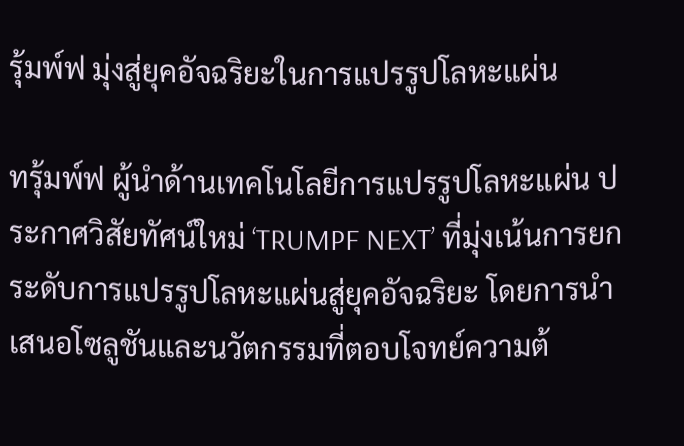รุ้มพ์ฟ มุ่งสู่ยุคอัจฉริยะในการแปรรูปโลหะแผ่น

ทรุ้มพ์ฟ ผู้นำด้านเทคโนโลยีการแปรรูปโลหะแผ่น ประกาศวิสัยทัศน์ใหม่ ‘TRUMPF NEXT’ ที่มุ่งเน้นการยกระดับการแปรรูปโลหะแผ่นสู่ยุคอัจฉริยะ โดยการนำเสนอโซลูชันและนวัตกรรมที่ตอบโจทย์ความต้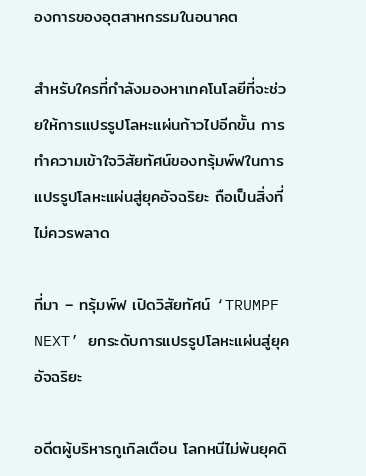องการของอุตสาหกรรมในอนาคต

สำหรับใครที่กำลังมองหาเทคโนโลยีที่จะช่วยให้การแปรรูปโลหะแผ่นก้าวไปอีกขั้น การทำความเข้าใจวิสัยทัศน์ของทรุ้มพ์ฟในการแปรรูปโลหะแผ่นสู่ยุคอัจฉริยะ ถือเป็นสิ่งที่ไม่ควรพลาด

ที่มา – ทรุ้มพ์ฟ เปิดวิสัยทัศน์ ‘TRUMPF NEXT’ ยกระดับการแปรรูปโลหะแผ่นสู่ยุคอัจฉริยะ

อดีตผู้บริหารกูเกิลเตือน โลกหนีไม่พ้นยุคดิ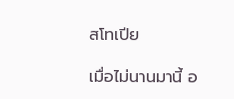สโทเปีย

เมื่อไม่นานมานี้ อ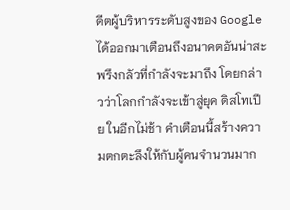ดีตผู้บริหารระดับสูงของ Google ได้ออกมาเตือนถึงอนาคตอันน่าสะพรึงกลัวที่กำลังจะมาถึง โดยกล่าวว่าโลกกำลังจะเข้าสู่ยุค ดิสโทเปีย ในอีกไม่ช้า คำเตือนนี้สร้างความตกตะลึงให้กับผู้คนจำนวนมาก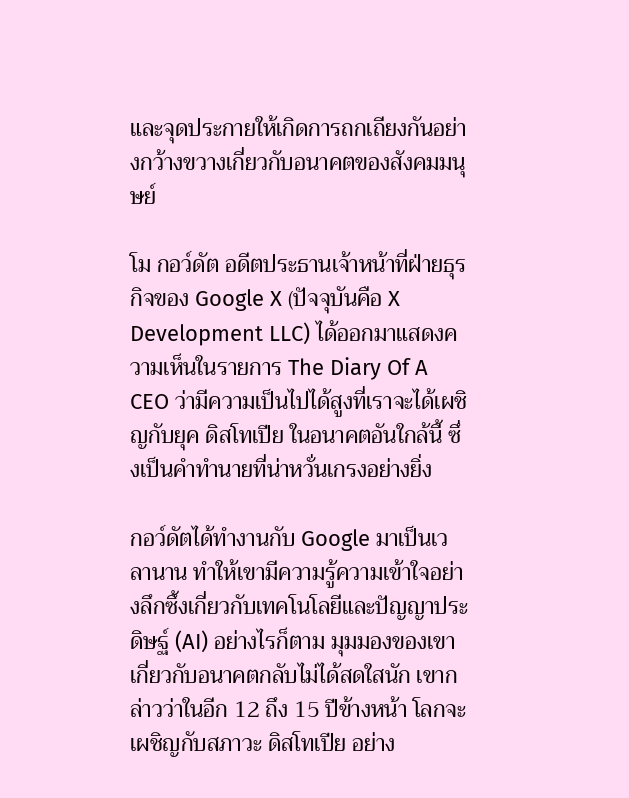และจุดประกายให้เกิดการถกเถียงกันอย่างกว้างขวางเกี่ยวกับอนาคตของสังคมมนุษย์

โม กอว์ดัต อดีตประธานเจ้าหน้าที่ฝ่ายธุรกิจของ Google X (ปัจจุบันคือ X Development LLC) ได้ออกมาแสดงความเห็นในรายการ The Diary Of A CEO ว่ามีความเป็นไปได้สูงที่เราจะได้เผชิญกับยุค ดิสโทเปีย ในอนาคตอันใกล้นี้ ซึ่งเป็นคำทำนายที่น่าหวั่นเกรงอย่างยิ่ง

กอว์ดัตได้ทำงานกับ Google มาเป็นเวลานาน ทำให้เขามีความรู้ความเข้าใจอย่างลึกซึ้งเกี่ยวกับเทคโนโลยีและปัญญาประดิษฐ์ (AI) อย่างไรก็ตาม มุมมองของเขาเกี่ยวกับอนาคตกลับไม่ได้สดใสนัก เขากล่าวว่าในอีก 12 ถึง 15 ปีข้างหน้า โลกจะเผชิญกับสภาวะ ดิสโทเปีย อย่าง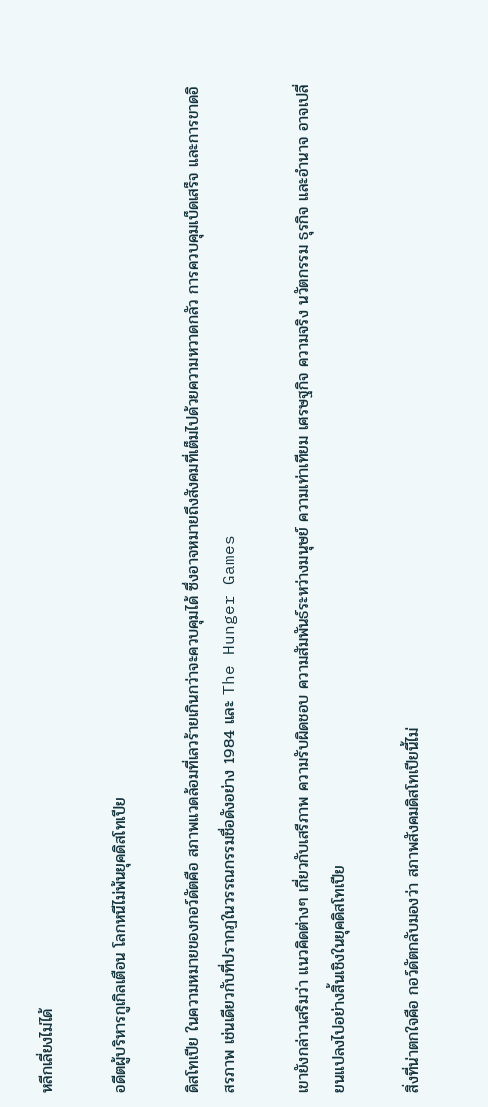หลีกเลี่ยงไม่ได้

อดีตผู้บริหารกูเกิลเตือน โลกหนีไม่พ้นยุคดิสโทเปีย

ดิสโทเปีย ในความหมายของกอว์ดัตคือ สภาพแวดล้อมที่เลวร้ายเกินกว่าจะควบคุมได้ ซึ่งอาจหมายถึงสังคมที่เต็มไปด้วยความหวาดกลัว การควบคุมเบ็ดเสร็จ และการขาดอิสรภาพ เช่นเดียวกับที่ปรากฏในวรรณกรรมชื่อดังอย่าง 1984 และ The Hunger Games

เขายังกล่าวเสริมว่า แนวคิดต่างๆ เกี่ยวกับเสรีภาพ ความรับผิดชอบ ความสัมพันธ์ระหว่างมนุษย์ ความเท่าเทียม เศรษฐกิจ ความจริง นวัตกรรม ธุรกิจ และอำนาจ อาจเปลี่ยนแปลงไปอย่างสิ้นเชิงในยุคดิสโทเปีย

สิ่งที่น่าตกใจคือ กอว์ดัตกลับมองว่า สภาพสังคมดิสโทเปียนี้ไม่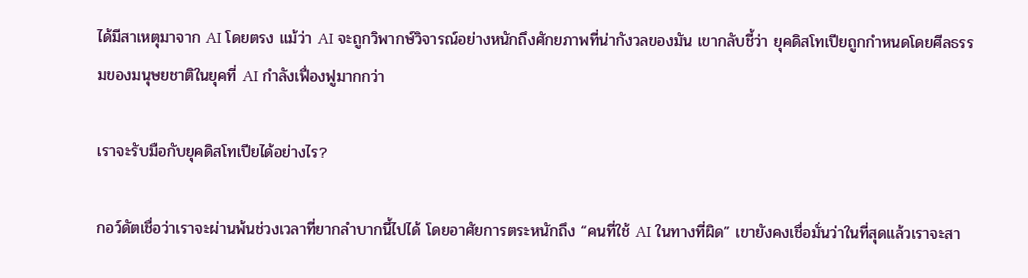ได้มีสาเหตุมาจาก AI โดยตรง แม้ว่า AI จะถูกวิพากษ์วิจารณ์อย่างหนักถึงศักยภาพที่น่ากังวลของมัน เขากลับชี้ว่า ยุคดิสโทเปียถูกกำหนดโดยศีลธรรมของมนุษยชาติในยุคที่ AI กำลังเฟื่องฟูมากกว่า

เราจะรับมือกับยุคดิสโทเปียได้อย่างไร?

กอว์ดัตเชื่อว่าเราจะผ่านพ้นช่วงเวลาที่ยากลำบากนี้ไปได้ โดยอาศัยการตระหนักถึง “คนที่ใช้ AI ในทางที่ผิด” เขายังคงเชื่อมั่นว่าในที่สุดแล้วเราจะสา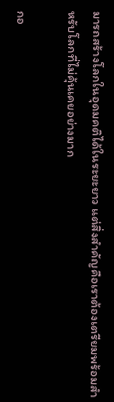มารถสร้างโลกในอุดมคติได้ในระยะยาว แต่สิ่งสำคัญคือเราต้องเตรียมพร้อมสำหรับโลกที่ไม่คุ้นเคยอย่างมาก

กอ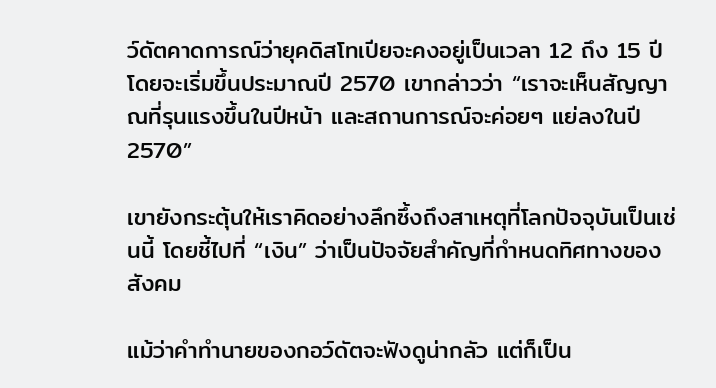ว์ดัตคาดการณ์ว่ายุคดิสโทเปียจะคงอยู่เป็นเวลา 12 ถึง 15 ปี โดยจะเริ่มขึ้นประมาณปี 2570 เขากล่าวว่า “เราจะเห็นสัญญาณที่รุนแรงขึ้นในปีหน้า และสถานการณ์จะค่อยๆ แย่ลงในปี 2570”

เขายังกระตุ้นให้เราคิดอย่างลึกซึ้งถึงสาเหตุที่โลกปัจจุบันเป็นเช่นนี้ โดยชี้ไปที่ “เงิน” ว่าเป็นปัจจัยสำคัญที่กำหนดทิศทางของสังคม

แม้ว่าคำทำนายของกอว์ดัตจะฟังดูน่ากลัว แต่ก็เป็น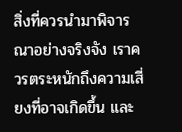สิ่งที่ควรนำมาพิจารณาอย่างจริงจัง เราควรตระหนักถึงความเสี่ยงที่อาจเกิดขึ้น และ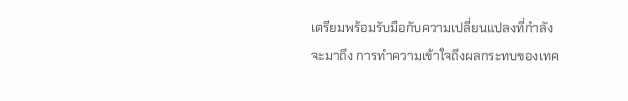เตรียมพร้อมรับมือกับความเปลี่ยนแปลงที่กำลังจะมาถึง การทำความเข้าใจถึงผลกระทบของเทค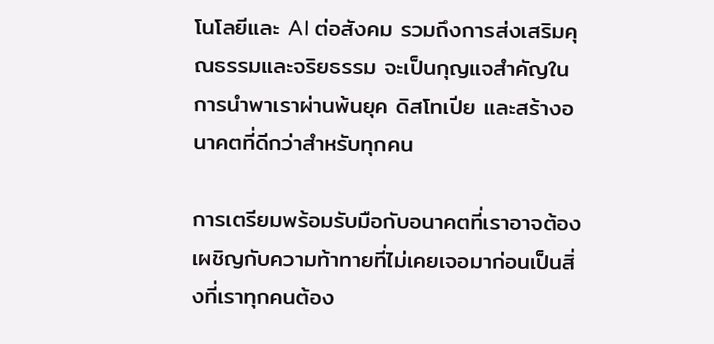โนโลยีและ AI ต่อสังคม รวมถึงการส่งเสริมคุณธรรมและจริยธรรม จะเป็นกุญแจสำคัญในการนำพาเราผ่านพ้นยุค ดิสโทเปีย และสร้างอนาคตที่ดีกว่าสำหรับทุกคน

การเตรียมพร้อมรับมือกับอนาคตที่เราอาจต้องเผชิญกับความท้าทายที่ไม่เคยเจอมาก่อนเป็นสิ่งที่เราทุกคนต้อง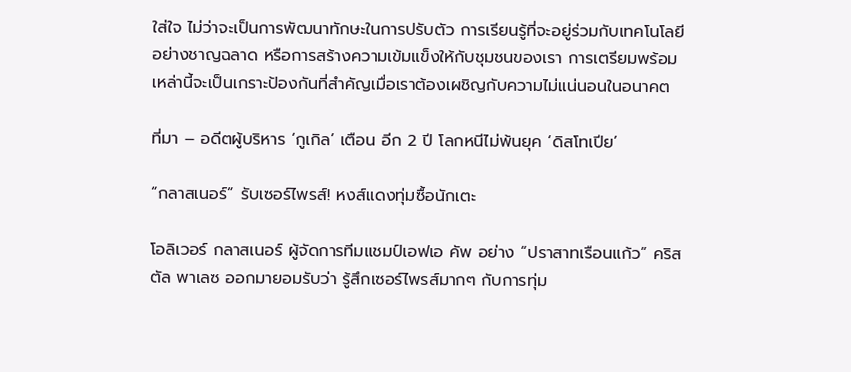ใส่ใจ ไม่ว่าจะเป็นการพัฒนาทักษะในการปรับตัว การเรียนรู้ที่จะอยู่ร่วมกับเทคโนโลยีอย่างชาญฉลาด หรือการสร้างความเข้มแข็งให้กับชุมชนของเรา การเตรียมพร้อมเหล่านี้จะเป็นเกราะป้องกันที่สำคัญเมื่อเราต้องเผชิญกับความไม่แน่นอนในอนาคต

ที่มา – อดีตผู้บริหาร ‘กูเกิล’ เตือน อีก 2 ปี โลกหนีไม่พ้นยุค ‘ดิสโทเปีย’

“กลาสเนอร์” รับเซอร์ไพรส์! หงส์แดงทุ่มซื้อนักเตะ

โอลิเวอร์ กลาสเนอร์ ผู้จัดการทีมแชมป์เอฟเอ คัพ อย่าง “ปราสาทเรือนแก้ว” คริสตัล พาเลซ ออกมายอมรับว่า รู้สึกเซอร์ไพรส์มากๆ กับการทุ่ม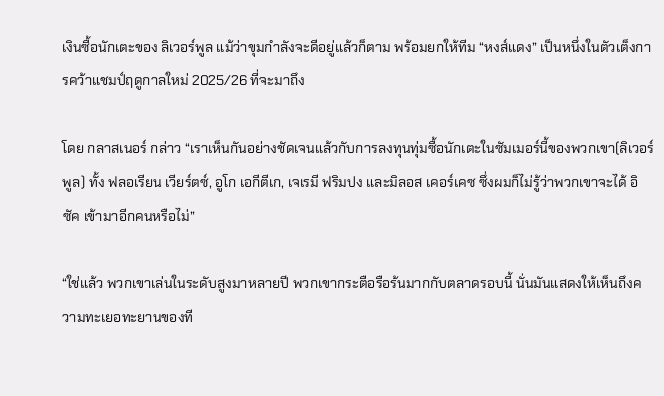เงินซื้อนักเตะของ ลิเวอร์พูล แม้ว่าขุมกำลังจะดีอยู่แล้วก็ตาม พร้อมยกให้ทีม “หงส์แดง” เป็นหนึ่งในตัวเต็งการคว้าแชมป์ฤดูกาลใหม่ 2025/26 ที่จะมาถึง

โดย กลาสเนอร์ กล่าว “เราเห็นกันอย่างชัดเจนแล้วกับการลงทุนทุ่มซื้อนักเตะในซัมเมอร์นี้ของพวกเขา(ลิเวอร์พูล) ทั้ง ฟลอเรียน เวียร์ตซ์, อูโก เอกีตีเก, เจเรมี ฟริมปง และมิลอส เคอร์เคซ ซึ่งผมก็ไม่รู้ว่าพวกเขาจะได้ อิซัค เข้ามาอีกคนหรือไม่”

“ใช่แล้ว พวกเขาเล่นในระดับสูงมาหลายปี พวกเขากระตือรือร้นมากกับตลาดรอบนี้ นั่นมันแสดงให้เห็นถึงความทะเยอทะยานของที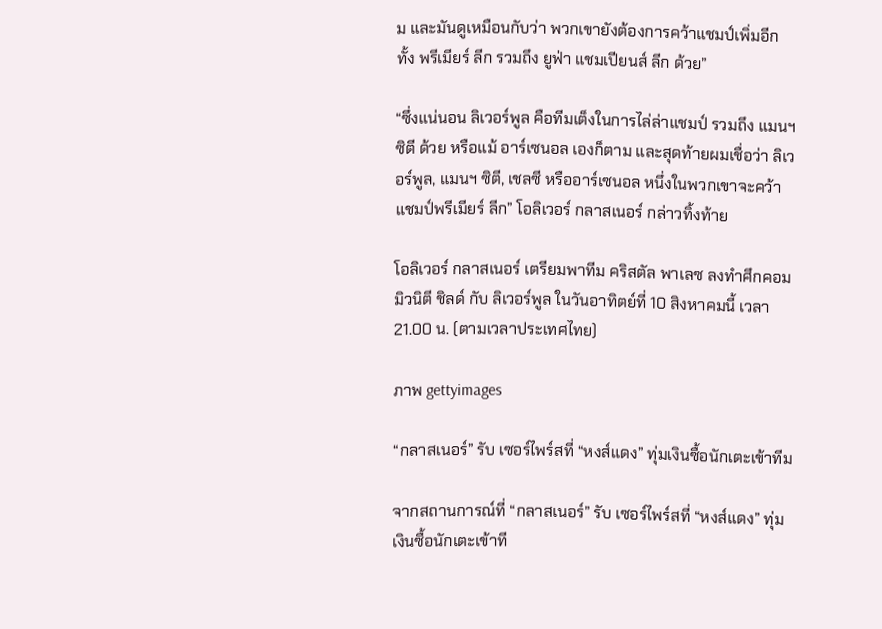ม และมันดูเหมือนกับว่า พวกเขายังต้องการคว้าแชมป์เพิ่มอีก ทั้ง พรีเมียร์ ลีก รวมถึง ยูฟ่า แชมเปียนส์ ลีก ด้วย”

“ซึ่งแน่นอน ลิเวอร์พูล คือทีมเต็งในการไล่ล่าแชมป์ รวมถึง แมนฯ ซิตี ด้วย หรือแม้ อาร์เซนอล เองก็ตาม และสุดท้ายผมเชื่อว่า ลิเวอร์พูล, แมนฯ ซิตี, เชลซี หรืออาร์เซนอล หนึ่งในพวกเขาจะคว้าแชมป์พรีเมียร์ ลีก” โอลิเวอร์ กลาสเนอร์ กล่าวทิ้งท้าย

โอลิเวอร์ กลาสเนอร์ เตรียมพาทีม คริสตัล พาเลซ ลงทำศึกคอมมิวนิตี ชิลด์ กับ ลิเวอร์พูล ในวันอาทิตย์ที่ 10 สิงหาคมนี้ เวลา 21.00 น. (ตามเวลาประเทศไทย)

ภาพ gettyimages

“กลาสเนอร์” รับ เซอร์ไพร์สที่ “หงส์แดง” ทุ่มเงินซื้อนักเตะเข้าทีม

จากสถานการณ์ที่ “กลาสเนอร์” รับ เซอร์ไพร์สที่ “หงส์แดง” ทุ่มเงินซื้อนักเตะเข้าที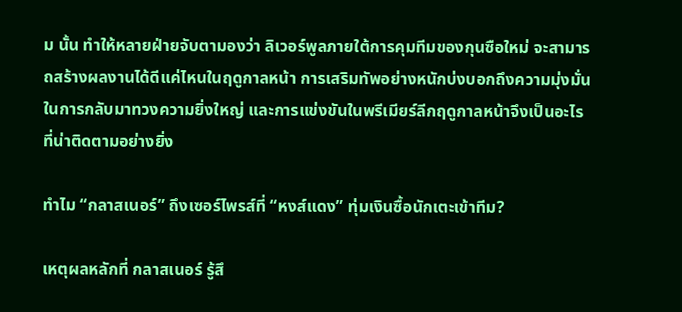ม นั้น ทำให้หลายฝ่ายจับตามองว่า ลิเวอร์พูลภายใต้การคุมทีมของกุนซือใหม่ จะสามารถสร้างผลงานได้ดีแค่ไหนในฤดูกาลหน้า การเสริมทัพอย่างหนักบ่งบอกถึงความมุ่งมั่นในการกลับมาทวงความยิ่งใหญ่ และการแข่งขันในพรีเมียร์ลีกฤดูกาลหน้าจึงเป็นอะไรที่น่าติดตามอย่างยิ่ง

ทำไม “กลาสเนอร์” ถึงเซอร์ไพรส์ที่ “หงส์แดง” ทุ่มเงินซื้อนักเตะเข้าทีม?

เหตุผลหลักที่ กลาสเนอร์ รู้สึ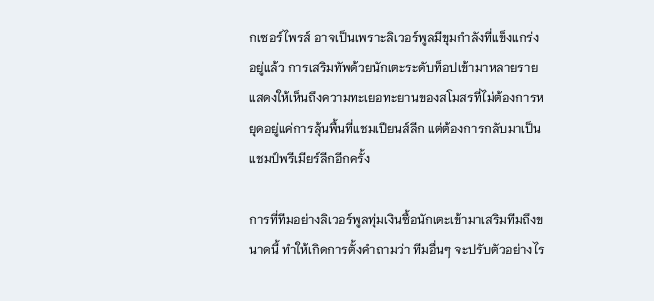กเซอร์ไพรส์ อาจเป็นเพราะลิเวอร์พูลมีขุมกำลังที่แข็งแกร่งอยู่แล้ว การเสริมทัพด้วยนักเตะระดับท็อปเข้ามาหลายราย แสดงให้เห็นถึงความทะเยอทะยานของสโมสรที่ไม่ต้องการหยุดอยู่แค่การลุ้นพื้นที่แชมเปียนส์ลีก แต่ต้องการกลับมาเป็นแชมป์พรีเมียร์ลีกอีกครั้ง

การที่ทีมอย่างลิเวอร์พูลทุ่มเงินซื้อนักเตะเข้ามาเสริมทีมถึงขนาดนี้ ทำให้เกิดการตั้งคำถามว่า ทีมอื่นๆ จะปรับตัวอย่างไร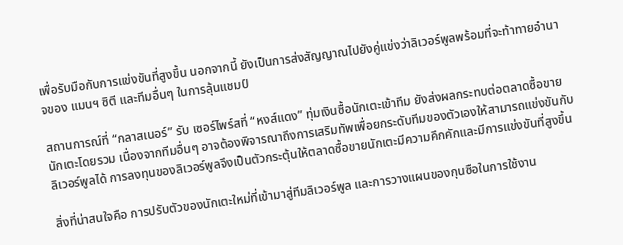เพื่อรับมือกับการแข่งขันที่สูงขึ้น นอกจากนี้ ยังเป็นการส่งสัญญาณไปยังคู่แข่งว่าลิเวอร์พูลพร้อมที่จะท้าทายอำนาจของ แมนฯ ซิตี และทีมอื่นๆ ในการลุ้นแชมป์

สถานการณ์ที่ “กลาสเนอร์” รับ เซอร์ไพร์สที่ “หงส์แดง” ทุ่มเงินซื้อนักเตะเข้าทีม ยังส่งผลกระทบต่อตลาดซื้อขายนักเตะโดยรวม เนื่องจากทีมอื่นๆ อาจต้องพิจารณาถึงการเสริมทัพเพื่อยกระดับทีมของตัวเองให้สามารถแข่งขันกับลิเวอร์พูลได้ การลงทุนของลิเวอร์พูลจึงเป็นตัวกระตุ้นให้ตลาดซื้อขายนักเตะมีความคึกคักและมีการแข่งขันที่สูงขึ้น

สิ่งที่น่าสนใจคือ การปรับตัวของนักเตะใหม่ที่เข้ามาสู่ทีมลิเวอร์พูล และการวางแผนของกุนซือในการใช้งาน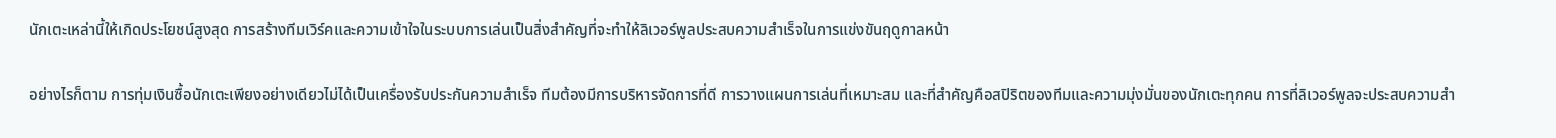นักเตะเหล่านี้ให้เกิดประโยชน์สูงสุด การสร้างทีมเวิร์คและความเข้าใจในระบบการเล่นเป็นสิ่งสำคัญที่จะทำให้ลิเวอร์พูลประสบความสำเร็จในการแข่งขันฤดูกาลหน้า

อย่างไรก็ตาม การทุ่มเงินซื้อนักเตะเพียงอย่างเดียวไม่ได้เป็นเครื่องรับประกันความสำเร็จ ทีมต้องมีการบริหารจัดการที่ดี การวางแผนการเล่นที่เหมาะสม และที่สำคัญคือสปิริตของทีมและความมุ่งมั่นของนักเตะทุกคน การที่ลิเวอร์พูลจะประสบความสำ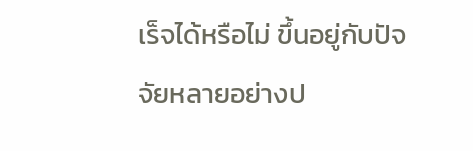เร็จได้หรือไม่ ขึ้นอยู่กับปัจจัยหลายอย่างป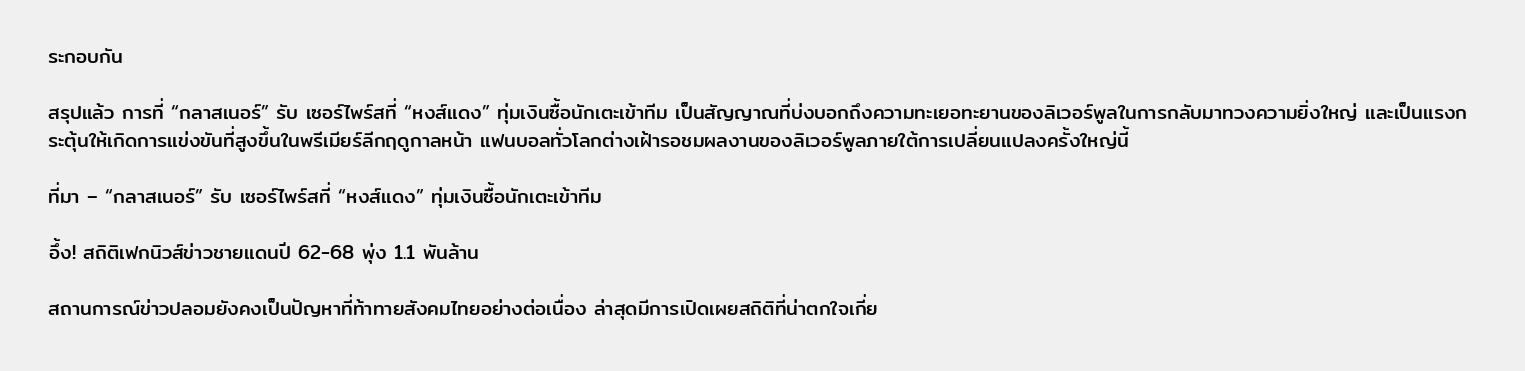ระกอบกัน

สรุปแล้ว การที่ “กลาสเนอร์” รับ เซอร์ไพร์สที่ “หงส์แดง” ทุ่มเงินซื้อนักเตะเข้าทีม เป็นสัญญาณที่บ่งบอกถึงความทะเยอทะยานของลิเวอร์พูลในการกลับมาทวงความยิ่งใหญ่ และเป็นแรงกระตุ้นให้เกิดการแข่งขันที่สูงขึ้นในพรีเมียร์ลีกฤดูกาลหน้า แฟนบอลทั่วโลกต่างเฝ้ารอชมผลงานของลิเวอร์พูลภายใต้การเปลี่ยนแปลงครั้งใหญ่นี้

ที่มา – “กลาสเนอร์” รับ เซอร์ไพร์สที่ “หงส์แดง” ทุ่มเงินซื้อนักเตะเข้าทีม

อึ้ง! สถิติเฟกนิวส์ข่าวชายแดนปี 62-68 พุ่ง 1.1 พันล้าน

สถานการณ์ข่าวปลอมยังคงเป็นปัญหาที่ท้าทายสังคมไทยอย่างต่อเนื่อง ล่าสุดมีการเปิดเผยสถิติที่น่าตกใจเกี่ย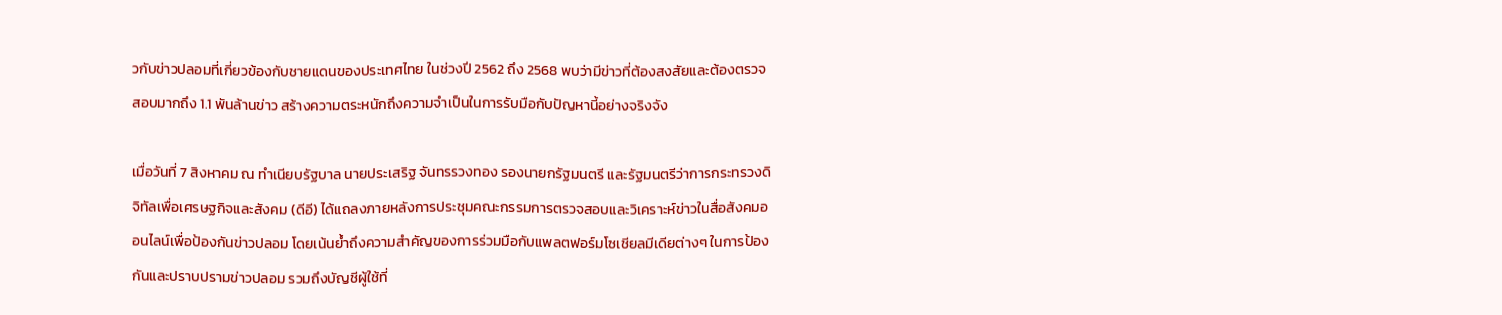วกับข่าวปลอมที่เกี่ยวข้องกับชายแดนของประเทศไทย ในช่วงปี 2562 ถึง 2568 พบว่ามีข่าวที่ต้องสงสัยและต้องตรวจสอบมากถึง 1.1 พันล้านข่าว สร้างความตระหนักถึงความจำเป็นในการรับมือกับปัญหานี้อย่างจริงจัง

เมื่อวันที่ 7 สิงหาคม ณ ทำเนียบรัฐบาล นายประเสริฐ จันทรรวงทอง รองนายกรัฐมนตรี และรัฐมนตรีว่าการกระทรวงดิจิทัลเพื่อเศรษฐกิจและสังคม (ดีอี) ได้แถลงภายหลังการประชุมคณะกรรมการตรวจสอบและวิเคราะห์ข่าวในสื่อสังคมออนไลน์เพื่อป้องกันข่าวปลอม โดยเน้นย้ำถึงความสำคัญของการร่วมมือกับแพลตฟอร์มโซเชียลมีเดียต่างๆ ในการป้องกันและปราบปรามข่าวปลอม รวมถึงบัญชีผู้ใช้ที่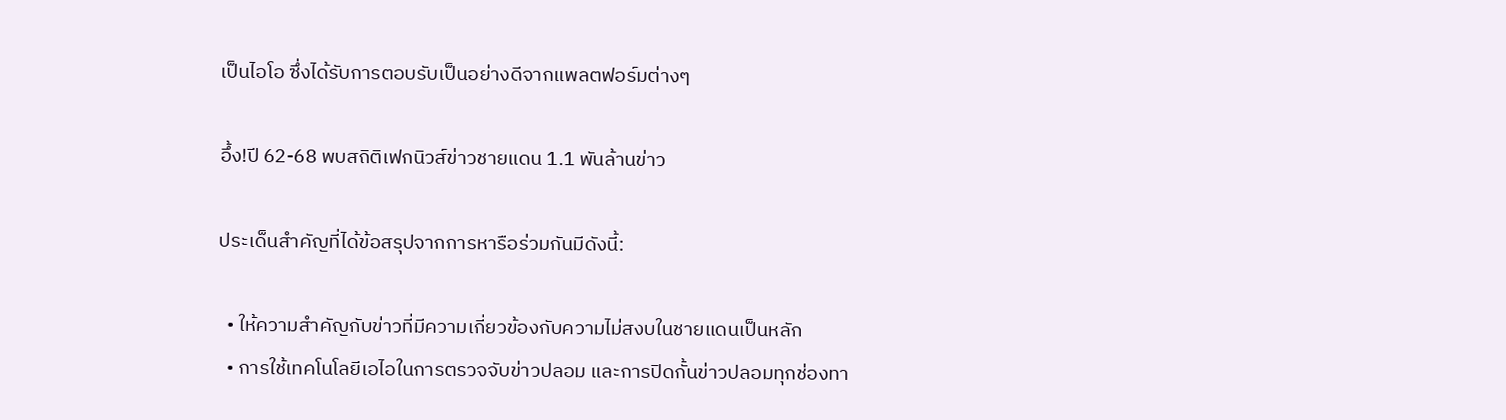เป็นไอโอ ซึ่งได้รับการตอบรับเป็นอย่างดีจากแพลตฟอร์มต่างๆ

อึ้ง!ปี 62-68 พบสถิติเฟกนิวส์ข่าวชายแดน 1.1 พันล้านข่าว

ประเด็นสำคัญที่ได้ข้อสรุปจากการหารือร่วมกันมีดังนี้:

  • ให้ความสำคัญกับข่าวที่มีความเกี่ยวข้องกับความไม่สงบในชายแดนเป็นหลัก
  • การใช้เทคโนโลยีเอไอในการตรวจจับข่าวปลอม และการปิดกั้นข่าวปลอมทุกช่องทา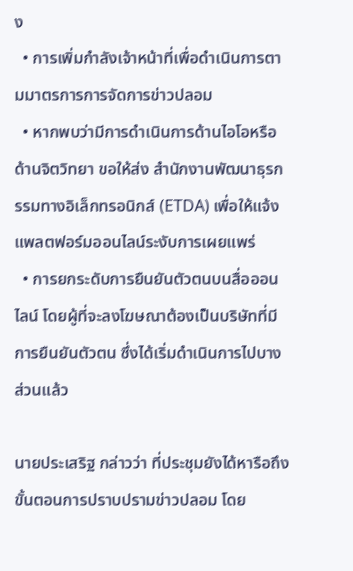ง
  • การเพิ่มกำลังเจ้าหน้าที่เพื่อดำเนินการตามมาตรการการจัดการข่าวปลอม
  • หากพบว่ามีการดำเนินการด้านไอโอหรือด้านจิตวิทยา ขอให้ส่ง สำนักงานพัฒนาธุรกรรมทางอิเล็กทรอนิกส์ (ETDA) เพื่อให้แจ้งแพลตฟอร์มออนไลน์ระงับการเผยแพร่
  • การยกระดับการยืนยันตัวตนบนสื่อออนไลน์ โดยผู้ที่จะลงโฆษณาต้องเป็นบริษัทที่มีการยืนยันตัวตน ซึ่งได้เริ่มดำเนินการไปบางส่วนแล้ว

นายประเสริฐ กล่าวว่า ที่ประชุมยังได้หารือถึงขั้นตอนการปราบปรามข่าวปลอม โดย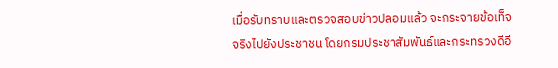เมื่อรับทราบและตรวจสอบข่าวปลอมแล้ว จะกระจายข้อเท็จจริงไปยังประชาชน โดยกรมประชาสัมพันธ์และกระทรวงดีอี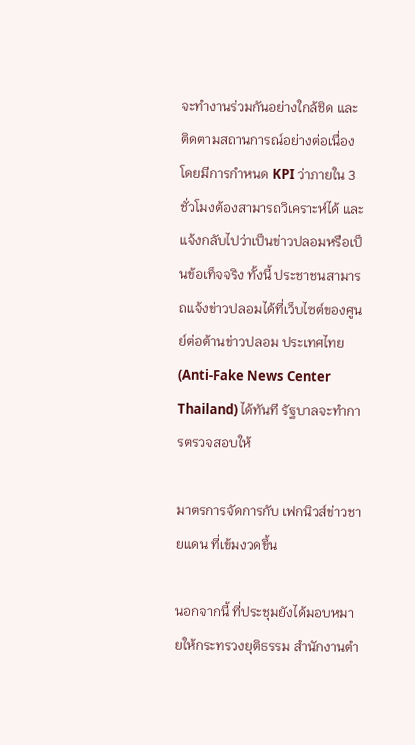จะทำงานร่วมกันอย่างใกล้ชิด และติดตามสถานการณ์อย่างต่อเนื่อง โดยมีการกำหนด KPI ว่าภายใน 3 ชั่วโมงต้องสามารถวิเคราะห์ได้ และแจ้งกลับไปว่าเป็นข่าวปลอมหรือเป็นข้อเท็จจริง ทั้งนี้ ประชาชนสามารถแจ้งข่าวปลอมได้ที่เว็บไซต์ของศูนย์ต่อต้านข่าวปลอม ประเทศไทย (Anti-Fake News Center Thailand) ได้ทันที รัฐบาลจะทำการตรวจสอบให้

มาตรการจัดการกับ เฟกนิวส์ข่าวชายแดน ที่เข้มงวดขึ้น

นอกจากนี้ ที่ประชุมยังได้มอบหมายให้กระทรวงยุติธรรม สำนักงานตำ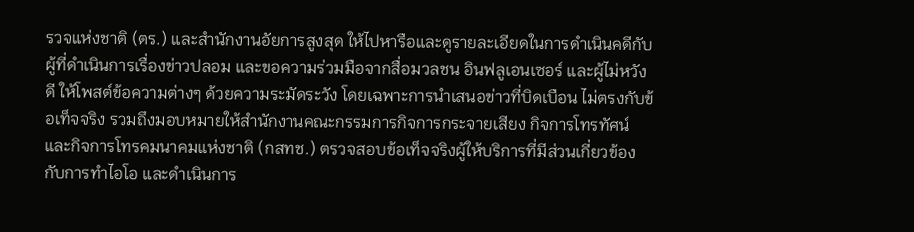รวจแห่งชาติ (ตร.) และสำนักงานอัยการสูงสุด ให้ไปหารือและดูรายละเอียดในการดำเนินคดีกับผู้ที่ดำเนินการเรื่องข่าวปลอม และขอความร่วมมือจากสื่อมวลชน อินฟลูเอนเซอร์ และผู้ไม่หวังดี ให้โพสต์ข้อความต่างๆ ด้วยความระมัดระวัง โดยเฉพาะการนำเสนอข่าวที่บิดเบือน ไม่ตรงกับข้อเท็จจริง รวมถึงมอบหมายให้สำนักงานคณะกรรมการกิจการกระจายเสียง กิจการโทรทัศน์และกิจการโทรคมนาคมแห่งชาติ (กสทช.) ตรวจสอบข้อเท็จจริงผู้ให้บริการที่มีส่วนเกี่ยวข้องกับการทำไอโอ และดำเนินการ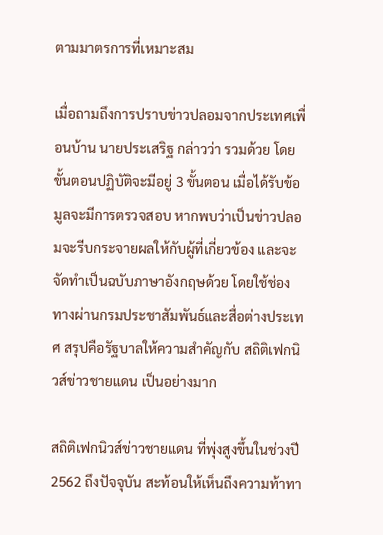ตามมาตรการที่เหมาะสม

เมื่อถามถึงการปราบข่าวปลอมจากประเทศเพื่อนบ้าน นายประเสริฐ กล่าวว่า รวมด้วย โดยขั้นตอนปฏิบัติจะมีอยู่ 3 ขั้นตอน เมื่อได้รับข้อมูลจะมีการตรวจสอบ หากพบว่าเป็นข่าวปลอมจะรีบกระจายผลให้กับผู้ที่เกี่ยวข้อง และจะจัดทำเป็นฉบับภาษาอังกฤษด้วย โดยใช้ช่องทางผ่านกรมประชาสัมพันธ์และสื่อต่างประเทศ สรุปคือรัฐบาลให้ความสำคัญกับ สถิติเฟกนิวส์ข่าวชายแดน เป็นอย่างมาก

สถิติเฟกนิวส์ข่าวชายแดน ที่พุ่งสูงขึ้นในช่วงปี 2562 ถึงปัจจุบัน สะท้อนให้เห็นถึงความท้าทา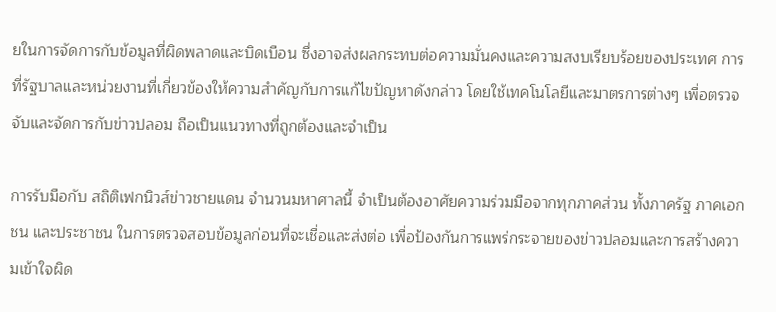ยในการจัดการกับข้อมูลที่ผิดพลาดและบิดเบือน ซึ่งอาจส่งผลกระทบต่อความมั่นคงและความสงบเรียบร้อยของประเทศ การที่รัฐบาลและหน่วยงานที่เกี่ยวข้องให้ความสำคัญกับการแก้ไขปัญหาดังกล่าว โดยใช้เทคโนโลยีและมาตรการต่างๆ เพื่อตรวจจับและจัดการกับข่าวปลอม ถือเป็นแนวทางที่ถูกต้องและจำเป็น

การรับมือกับ สถิติเฟกนิวส์ข่าวชายแดน จำนวนมหาศาลนี้ จำเป็นต้องอาศัยความร่วมมือจากทุกภาคส่วน ทั้งภาครัฐ ภาคเอกชน และประชาชน ในการตรวจสอบข้อมูลก่อนที่จะเชื่อและส่งต่อ เพื่อป้องกันการแพร่กระจายของข่าวปลอมและการสร้างความเข้าใจผิด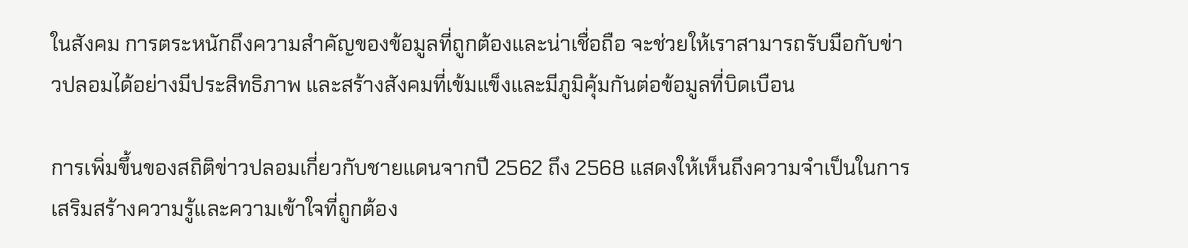ในสังคม การตระหนักถึงความสำคัญของข้อมูลที่ถูกต้องและน่าเชื่อถือ จะช่วยให้เราสามารถรับมือกับข่าวปลอมได้อย่างมีประสิทธิภาพ และสร้างสังคมที่เข้มแข็งและมีภูมิคุ้มกันต่อข้อมูลที่บิดเบือน

การเพิ่มขึ้นของสถิติข่าวปลอมเกี่ยวกับชายแดนจากปี 2562 ถึง 2568 แสดงให้เห็นถึงความจำเป็นในการเสริมสร้างความรู้และความเข้าใจที่ถูกต้อง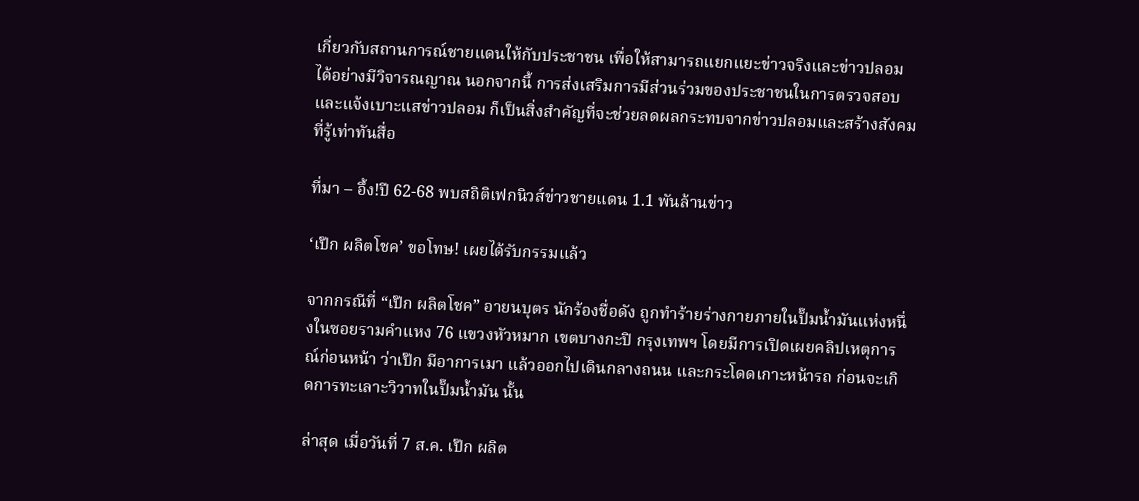เกี่ยวกับสถานการณ์ชายแดนให้กับประชาชน เพื่อให้สามารถแยกแยะข่าวจริงและข่าวปลอมได้อย่างมีวิจารณญาณ นอกจากนี้ การส่งเสริมการมีส่วนร่วมของประชาชนในการตรวจสอบและแจ้งเบาะแสข่าวปลอม ก็เป็นสิ่งสำคัญที่จะช่วยลดผลกระทบจากข่าวปลอมและสร้างสังคมที่รู้เท่าทันสื่อ

ที่มา – อึ้ง!ปี 62-68 พบสถิติเฟกนิวส์ข่าวชายแดน 1.1 พันล้านข่าว

‘เป๊ก ผลิตโชค’ ขอโทษ! เผยได้รับกรรมแล้ว

จากกรณีที่ “เป๊ก ผลิตโชค” อายนบุตร นักร้องชื่อดัง ถูกทำร้ายร่างกายภายในปั๊มน้ำมันแห่งหนึ่งในซอยรามคำแหง 76 แขวงหัวหมาก เขตบางกะปิ กรุงเทพฯ โดยมีการเปิดเผยคลิปเหตุการณ์ก่อนหน้า ว่าเป๊ก มีอาการเมา แล้วออกไปเดินกลางถนน และกระโดดเกาะหน้ารถ ก่อนจะเกิดการทะเลาะวิวาทในปั๊มน้ำมัน นั้น

ล่าสุด เมื่อวันที่ 7 ส.ค. เป๊ก ผลิต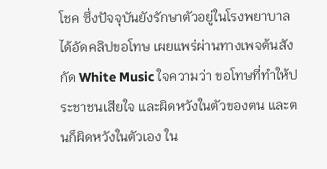โชค ซึ่งปัจจุบันยังรักษาตัวอยู่ในโรงพยาบาล ได้อัดคลิปขอโทษ เผยแพร่ผ่านทางเพจต้นสังกัด White Music ใจความว่า ขอโทษที่ทำให้ประชาชนเสียใจ และผิดหวังในตัวของตน และตนก็ผิดหวังในตัวเอง ใน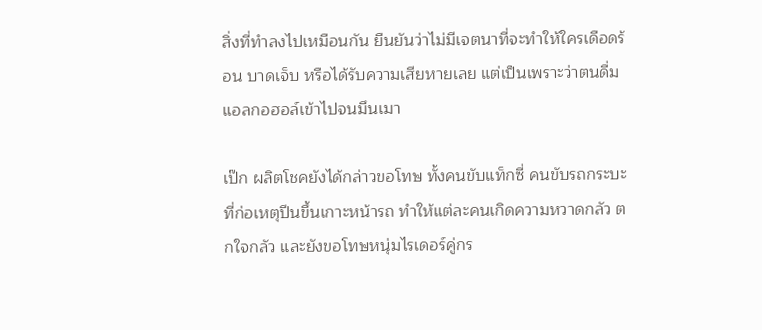สิ่งที่ทำลงไปเหมือนกัน ยืนยันว่าไม่มีเจตนาที่จะทำให้ใครเดือดร้อน บาดเจ็บ หรือได้รับความเสียหายเลย แต่เป็นเพราะว่าตนดื่มแอลกอฮอล์เข้าไปจนมึนเมา

เป๊ก ผลิตโชคยังได้กล่าวขอโทษ ทั้งคนขับแท็กซี่ คนขับรถกระบะ ที่ก่อเหตุปีนขึ้นเกาะหน้ารถ ทำให้แต่ละคนเกิดความหวาดกลัว ตกใจกลัว และยังขอโทษหนุ่มไรเดอร์คู่กร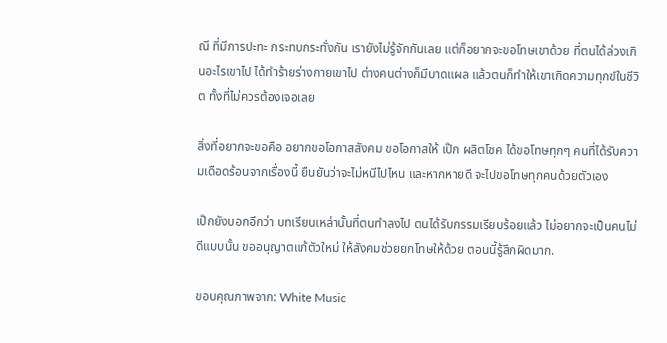ณี ที่มีการปะทะ กระทบกระทั่งกัน เรายังไม่รู้จักกันเลย แต่ก็อยากจะขอโทษเขาด้วย ที่ตนได้ล่วงเกินอะไรเขาไป ได้ทำร้ายร่างกายเขาไป ต่างคนต่างก็มีบาดแผล แล้วตนก็ทำให้เขาเกิดความทุกข์ในชีวิต ทั้งที่ไม่ควรต้องเจอเลย

สิ่งที่อยากจะขอคือ อยากขอโอกาสสังคม ขอโอกาสให้ เป๊ก ผลิตโชค ได้ขอโทษทุกๆ คนที่ได้รับความเดือดร้อนจากเรื่องนี้ ยืนยันว่าจะไม่หนีไปไหน และหากหายดี จะไปขอโทษทุกคนด้วยตัวเอง

เป๊กยังบอกอีกว่า บทเรียนเหล่านั้นที่ตนทำลงไป ตนได้รับกรรมเรียบร้อยแล้ว ไม่อยากจะเป็นคนไม่ดีแบบนั้น ขออนุญาตแก้ตัวใหม่ ให้สังคมช่วยยกโทษให้ด้วย ตอนนี้รู้สึกผิดมาก.

ขอบคุณภาพจาก: White Music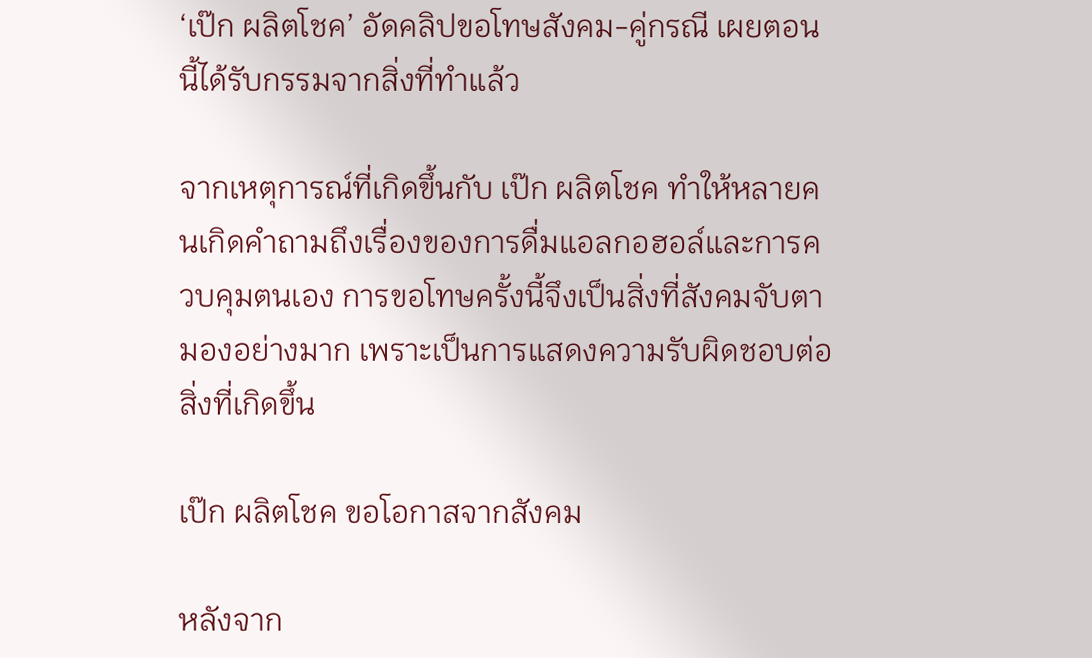‘เป๊ก ผลิตโชค’ อัดคลิปขอโทษสังคม-คู่กรณี เผยตอนนี้ได้รับกรรมจากสิ่งที่ทำแล้ว

จากเหตุการณ์ที่เกิดขึ้นกับ เป๊ก ผลิตโชค ทำให้หลายคนเกิดคำถามถึงเรื่องของการดื่มแอลกอฮอล์และการควบคุมตนเอง การขอโทษครั้งนี้จึงเป็นสิ่งที่สังคมจับตามองอย่างมาก เพราะเป็นการแสดงความรับผิดชอบต่อสิ่งที่เกิดขึ้น

เป๊ก ผลิตโชค ขอโอกาสจากสังคม

หลังจาก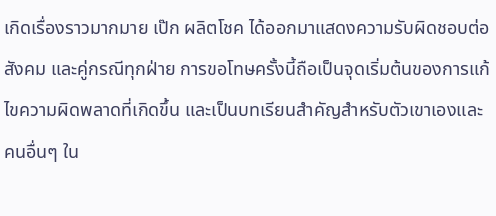เกิดเรื่องราวมากมาย เป๊ก ผลิตโชค ได้ออกมาแสดงความรับผิดชอบต่อสังคม และคู่กรณีทุกฝ่าย การขอโทษครั้งนี้ถือเป็นจุดเริ่มต้นของการแก้ไขความผิดพลาดที่เกิดขึ้น และเป็นบทเรียนสำคัญสำหรับตัวเขาเองและคนอื่นๆ ใน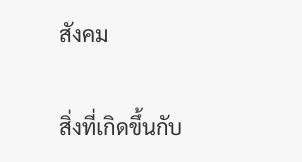สังคม

สิ่งที่เกิดขึ้นกับ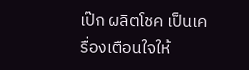เป๊ก ผลิตโชค เป็นเครื่องเตือนใจให้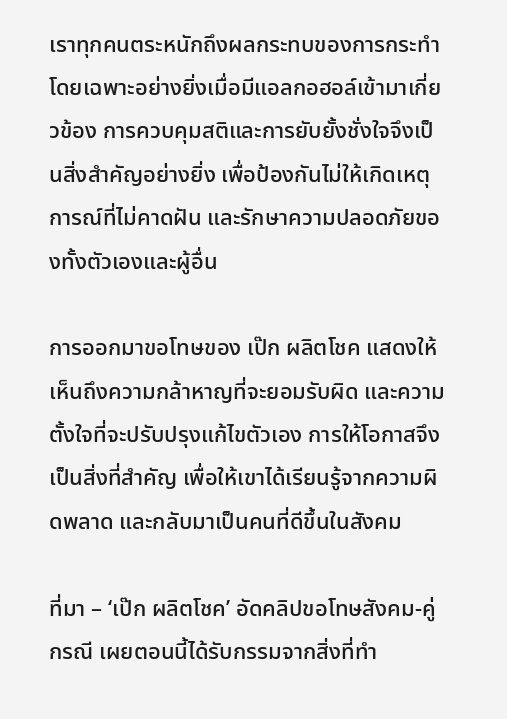เราทุกคนตระหนักถึงผลกระทบของการกระทำ โดยเฉพาะอย่างยิ่งเมื่อมีแอลกอฮอล์เข้ามาเกี่ยวข้อง การควบคุมสติและการยับยั้งชั่งใจจึงเป็นสิ่งสำคัญอย่างยิ่ง เพื่อป้องกันไม่ให้เกิดเหตุการณ์ที่ไม่คาดฝัน และรักษาความปลอดภัยของทั้งตัวเองและผู้อื่น

การออกมาขอโทษของ เป๊ก ผลิตโชค แสดงให้เห็นถึงความกล้าหาญที่จะยอมรับผิด และความตั้งใจที่จะปรับปรุงแก้ไขตัวเอง การให้โอกาสจึงเป็นสิ่งที่สำคัญ เพื่อให้เขาได้เรียนรู้จากความผิดพลาด และกลับมาเป็นคนที่ดีขึ้นในสังคม

ที่มา – ‘เป๊ก ผลิตโชค’ อัดคลิปขอโทษสังคม-คู่กรณี เผยตอนนี้ได้รับกรรมจากสิ่งที่ทำ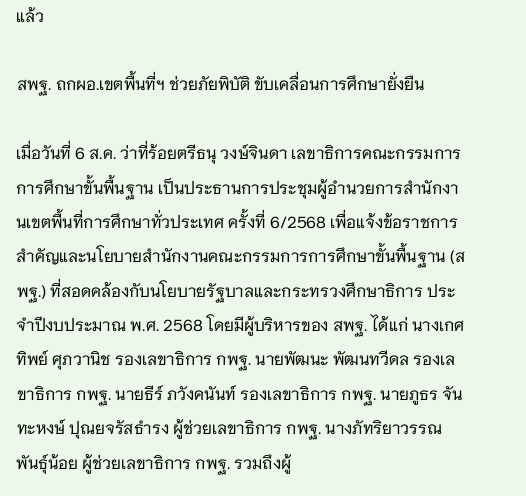แล้ว

สพฐ. ถกผอ.เขตพื้นที่ฯ ช่วยภัยพิบัติ ขับเคลื่อนการศึกษายั่งยืน

เมื่อวันที่ 6 ส.ค. ว่าที่ร้อยตรีธนุ วงษ์จินดา เลขาธิการคณะกรรมการการศึกษาขั้นพื้นฐาน เป็นประธานการประชุมผู้อำนวยการสำนักงานเขตพื้นที่การศึกษาทั่วประเทศ ครั้งที่ 6/2568 เพื่อแจ้งข้อราชการสำคัญและนโยบายสำนักงานคณะกรรมการการศึกษาขั้นพื้นฐาน (สพฐ.) ที่สอดคล้องกับนโยบายรัฐบาลและกระทรวงศึกษาธิการ ประจำปีงบประมาณ พ.ศ. 2568 โดยมีผู้บริหารของ สพฐ. ได้แก่ นางเกศทิพย์ ศุภวานิช รองเลขาธิการ กพฐ. นายพัฒนะ พัฒนทวีดล รองเลขาธิการ กพฐ. นายธีร์ ภวังคนันท์ รองเลขาธิการ กพฐ. นายภูธร จันทะหงษ์ ปุณยจรัสธำรง ผู้ช่วยเลขาธิการ กพฐ. นางภัทริยาวรรณ พันธุ์น้อย ผู้ช่วยเลขาธิการ กพฐ. รวมถึงผู้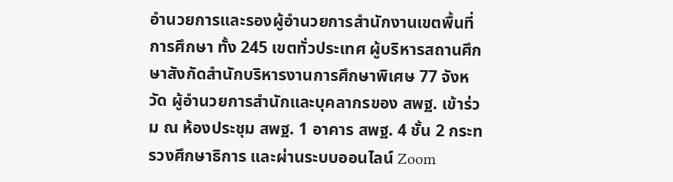อำนวยการและรองผู้อำนวยการสำนักงานเขตพื้นที่การศึกษา ทั้ง 245 เขตทั่วประเทศ ผู้บริหารสถานศึกษาสังกัดสำนักบริหารงานการศึกษาพิเศษ 77 จังหวัด ผู้อำนวยการสำนักและบุคลากรของ สพฐ. เข้าร่วม ณ ห้องประชุม สพฐ. 1 อาคาร สพฐ. 4 ชั้น 2 กระทรวงศึกษาธิการ และผ่านระบบออนไลน์ Zoom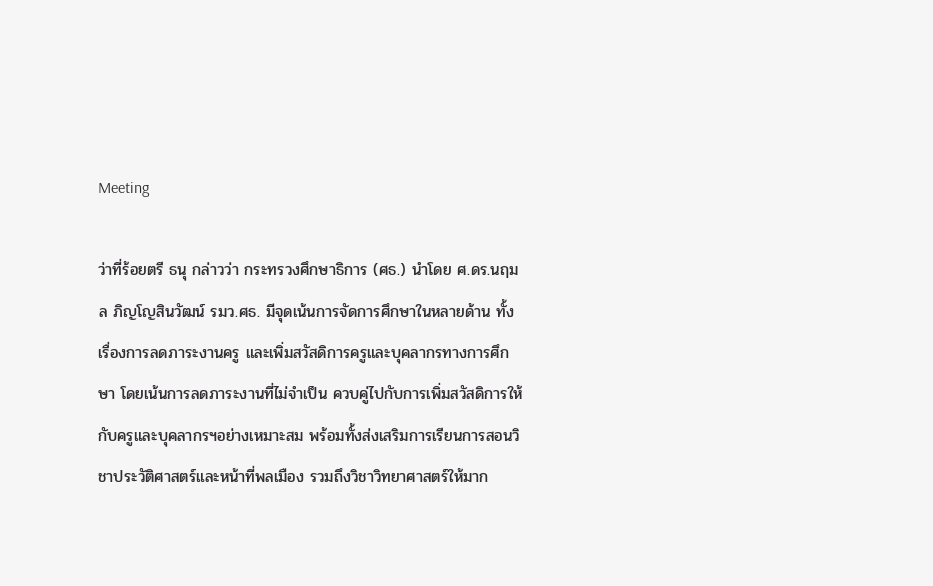Meeting

ว่าที่ร้อยตรี ธนุ กล่าวว่า กระทรวงศึกษาธิการ (ศธ.) นำโดย ศ.ดร.นฤมล ภิญโญสินวัฒน์ รมว.ศธ. มีจุดเน้นการจัดการศึกษาในหลายด้าน ทั้งเรื่องการลดภาระงานครู และเพิ่มสวัสดิการครูและบุคลากรทางการศึกษา โดยเน้นการลดภาระงานที่ไม่จำเป็น ควบคู่ไปกับการเพิ่มสวัสดิการให้กับครูและบุคลากรฯอย่างเหมาะสม พร้อมทั้งส่งเสริมการเรียนการสอนวิชาประวัติศาสตร์และหน้าที่พลเมือง รวมถึงวิชาวิทยาศาสตร์ให้มาก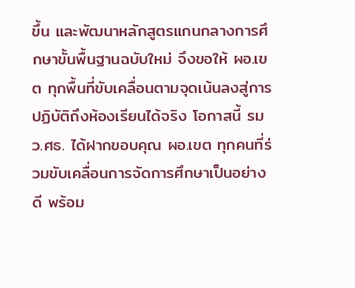ขึ้น และพัฒนาหลักสูตรแกนกลางการศึกษาขั้นพื้นฐานฉบับใหม่ จึงขอให้ ผอ.เขต ทุกพื้นที่ขับเคลื่อนตามจุดเน้นลงสู่การปฏิบัติถึงห้องเรียนได้จริง โอกาสนี้ รมว.ศธ. ได้ฝากขอบคุณ ผอ.เขต ทุกคนที่ร่วมขับเคลื่อนการจัดการศึกษาเป็นอย่างดี พร้อม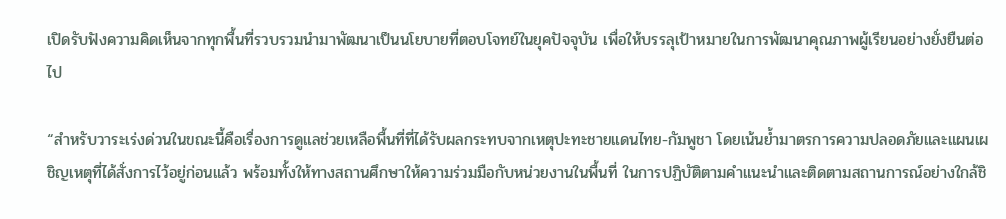เปิดรับฟังความคิดเห็นจากทุกพื้นที่รวบรวมนำมาพัฒนาเป็นนโยบายที่ตอบโจทย์ในยุคปัจจุบัน เพื่อให้บรรลุเป้าหมายในการพัฒนาคุณภาพผู้เรียนอย่างยั่งยืนต่อไป

“สำหรับวาระเร่งด่วนในขณะนี้คือเรื่องการดูแลช่วยเหลือพื้นที่ที่ได้รับผลกระทบจากเหตุปะทะชายแดนไทย-กัมพูชา โดยเน้นย้ำมาตรการความปลอดภัยและแผนเผชิญเหตุที่ได้สั่งการไว้อยู่ก่อนแล้ว พร้อมทั้งให้ทางสถานศึกษาให้ความร่วมมือกับหน่วยงานในพื้นที่ ในการปฏิบัติตามคำแนะนำและติดตามสถานการณ์อย่างใกล้ชิ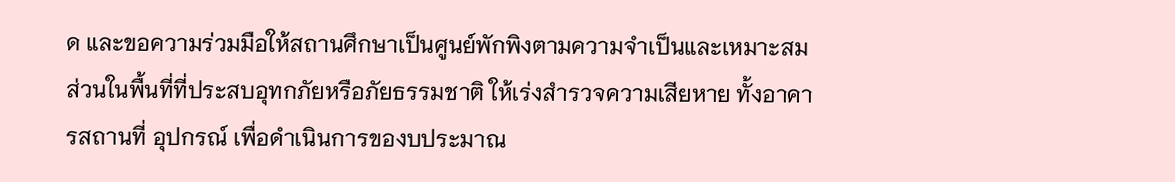ด และขอความร่วมมือให้สถานศึกษาเป็นศูนย์พักพิงตามความจำเป็นและเหมาะสม ส่วนในพื้นที่ที่ประสบอุทกภัยหรือภัยธรรมชาติ ให้เร่งสำรวจความเสียหาย ทั้งอาคารสถานที่ อุปกรณ์ เพื่อดำเนินการของบประมาณ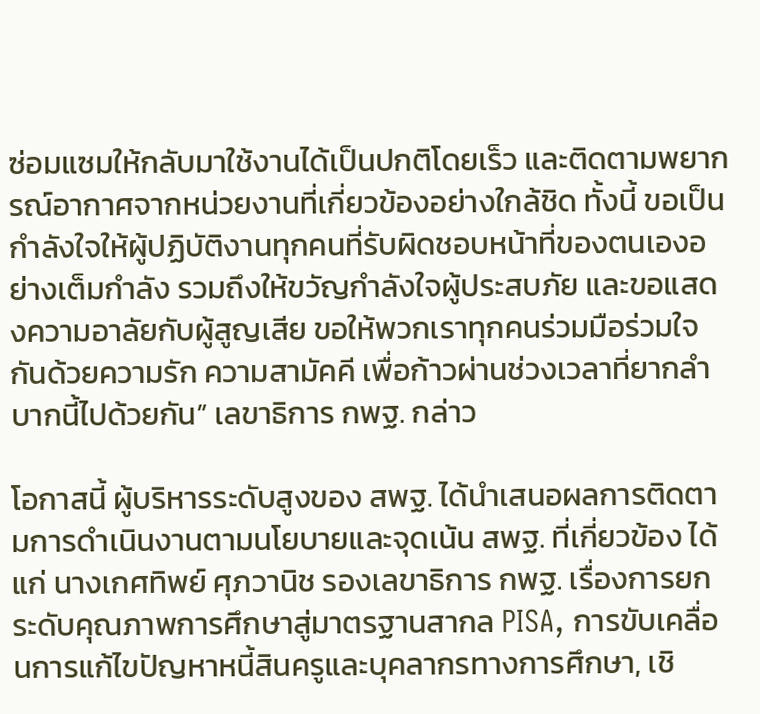ซ่อมแซมให้กลับมาใช้งานได้เป็นปกติโดยเร็ว และติดตามพยากรณ์อากาศจากหน่วยงานที่เกี่ยวข้องอย่างใกล้ชิด ทั้งนี้ ขอเป็นกำลังใจให้ผู้ปฏิบัติงานทุกคนที่รับผิดชอบหน้าที่ของตนเองอย่างเต็มกำลัง รวมถึงให้ขวัญกำลังใจผู้ประสบภัย และขอแสดงความอาลัยกับผู้สูญเสีย ขอให้พวกเราทุกคนร่วมมือร่วมใจกันด้วยความรัก ความสามัคคี เพื่อก้าวผ่านช่วงเวลาที่ยากลำบากนี้ไปด้วยกัน” เลขาธิการ กพฐ. กล่าว

โอกาสนี้ ผู้บริหารระดับสูงของ สพฐ. ได้นำเสนอผลการติดตามการดำเนินงานตามนโยบายและจุดเน้น สพฐ. ที่เกี่ยวข้อง ได้แก่ นางเกศทิพย์ ศุภวานิช รองเลขาธิการ กพฐ. เรื่องการยกระดับคุณภาพการศึกษาสู่มาตรฐานสากล PISA, การขับเคลื่อนการแก้ไขปัญหาหนี้สินครูและบุคลากรทางการศึกษา, เชิ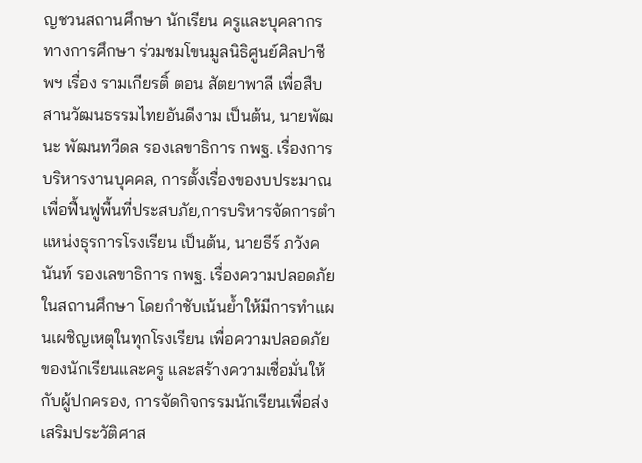ญชวนสถานศึกษา นักเรียน ครูและบุคลากรทางการศึกษา ร่วมชมโขนมูลนิธิศูนย์ศิลปาชีพฯ เรื่อง รามเกียรติ์ ตอน สัตยาพาลี เพื่อสืบสานวัฒนธรรมไทยอันดีงาม เป็นต้น, นายพัฒนะ พัฒนทวีดล รองเลขาธิการ กพฐ. เรื่องการบริหารงานบุคคล, การตั้งเรื่องของบประมาณเพื่อฟื้นฟูพื้นที่ประสบภัย,การบริหารจัดการตำแหน่งธุรการโรงเรียน เป็นต้น, นายธีร์ ภวังคนันท์ รองเลขาธิการ กพฐ. เรื่องความปลอดภัยในสถานศึกษา โดยกำชับเน้นย้ำให้มีการทำแผนเผชิญเหตุในทุกโรงเรียน เพื่อความปลอดภัยของนักเรียนและครู และสร้างความเชื่อมั่นให้กับผู้ปกครอง, การจัดกิจกรรมนักเรียนเพื่อส่งเสริมประวัติศาส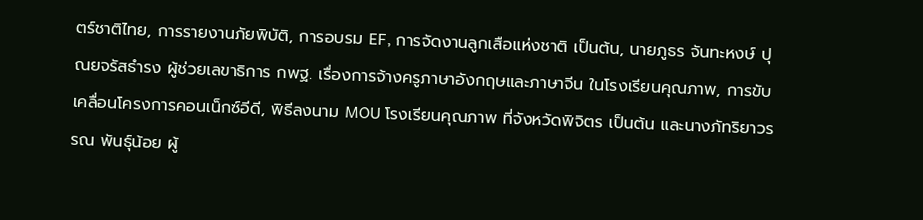ตร์ชาติไทย, การรายงานภัยพิบัติ, การอบรม EF, การจัดงานลูกเสือแห่งชาติ เป็นต้น, นายภูธร จันทะหงษ์ ปุณยจรัสธำรง ผู้ช่วยเลขาธิการ กพฐ. เรื่องการจ้างครูภาษาอังกฤษและภาษาจีน ในโรงเรียนคุณภาพ, การขับเคลื่อนโครงการคอนเน็กซ์อีดี, พิธีลงนาม MOU โรงเรียนคุณภาพ ที่จังหวัดพิจิตร เป็นต้น และนางภัทริยาวรรณ พันธุ์น้อย ผู้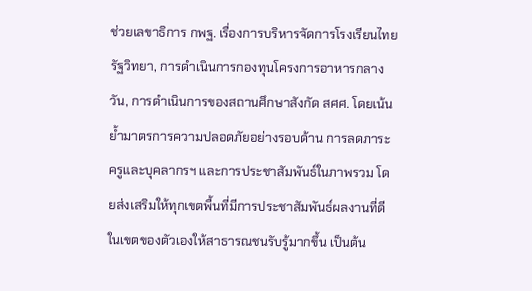ช่วยเลขาธิการ กพฐ. เรื่องการบริหารจัดการโรงเรียนไทยรัฐวิทยา, การดำเนินการกองทุนโครงการอาหารกลางวัน, การดำเนินการของสถานศึกษาสังกัด สศศ. โดยเน้นย้ำมาตรการความปลอดภัยอย่างรอบด้าน การลดภาระครูและบุคลากรฯ และการประชาสัมพันธ์ในภาพรวม โดยส่งเสริมให้ทุกเขตพื้นที่มีการประชาสัมพันธ์ผลงานที่ดีในเขตของตัวเองให้สาธารณชนรับรู้มากขึ้น เป็นต้น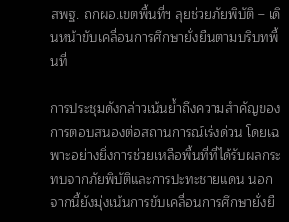สพฐ. ถกผอ.เขตพื้นที่ฯ ลุยช่วยภัยพิบัติ – เดินหน้าขับเคลื่อนการศึกษายั่งยืนตามบริบทพื้นที่

การประชุมดังกล่าวเน้นย้ำถึงความสำคัญของการตอบสนองต่อสถานการณ์เร่งด่วน โดยเฉพาะอย่างยิ่งการช่วยเหลือพื้นที่ที่ได้รับผลกระทบจากภัยพิบัติและการปะทะชายแดน นอกจากนี้ยังมุ่งเน้นการขับเคลื่อนการศึกษายั่งยื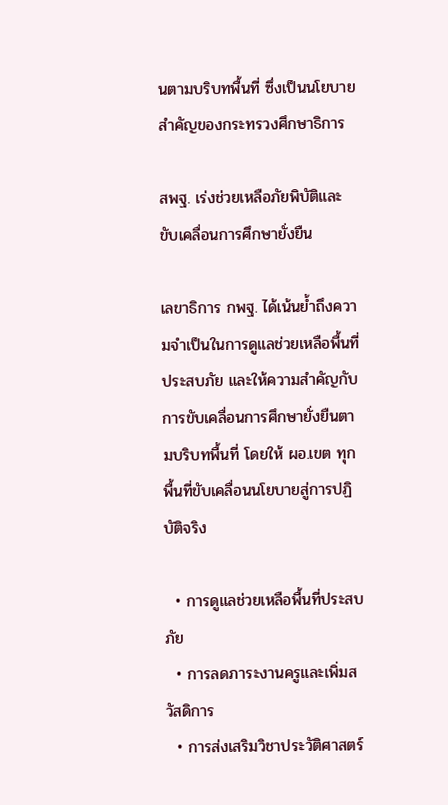นตามบริบทพื้นที่ ซึ่งเป็นนโยบายสำคัญของกระทรวงศึกษาธิการ

สพฐ. เร่งช่วยเหลือภัยพิบัติและขับเคลื่อนการศึกษายั่งยืน

เลขาธิการ กพฐ. ได้เน้นย้ำถึงความจำเป็นในการดูแลช่วยเหลือพื้นที่ประสบภัย และให้ความสำคัญกับการขับเคลื่อนการศึกษายั่งยืนตามบริบทพื้นที่ โดยให้ ผอ.เขต ทุกพื้นที่ขับเคลื่อนนโยบายสู่การปฏิบัติจริง

  • การดูแลช่วยเหลือพื้นที่ประสบภัย
  • การลดภาระงานครูและเพิ่มสวัสดิการ
  • การส่งเสริมวิชาประวัติศาสตร์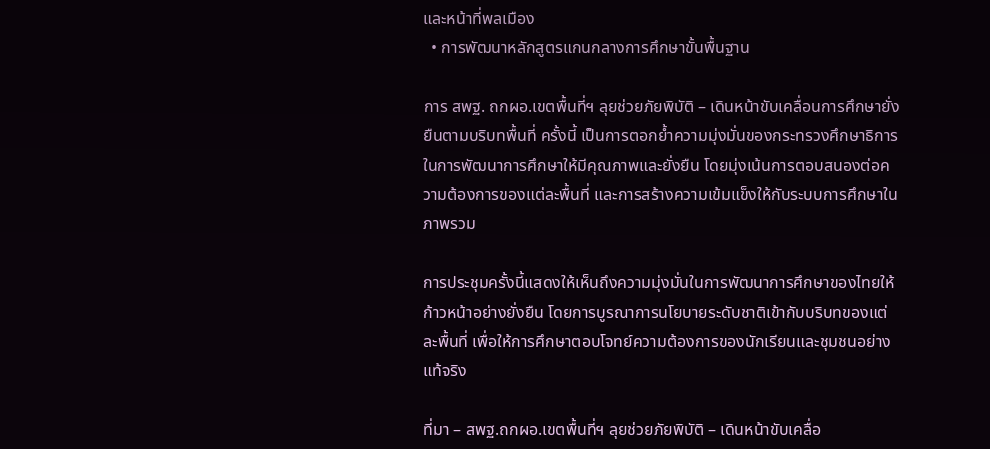และหน้าที่พลเมือง
  • การพัฒนาหลักสูตรแกนกลางการศึกษาขั้นพื้นฐาน

การ สพฐ. ถกผอ.เขตพื้นที่ฯ ลุยช่วยภัยพิบัติ – เดินหน้าขับเคลื่อนการศึกษายั่งยืนตามบริบทพื้นที่ ครั้งนี้ เป็นการตอกย้ำความมุ่งมั่นของกระทรวงศึกษาธิการในการพัฒนาการศึกษาให้มีคุณภาพและยั่งยืน โดยมุ่งเน้นการตอบสนองต่อความต้องการของแต่ละพื้นที่ และการสร้างความเข้มแข็งให้กับระบบการศึกษาในภาพรวม

การประชุมครั้งนี้แสดงให้เห็นถึงความมุ่งมั่นในการพัฒนาการศึกษาของไทยให้ก้าวหน้าอย่างยั่งยืน โดยการบูรณาการนโยบายระดับชาติเข้ากับบริบทของแต่ละพื้นที่ เพื่อให้การศึกษาตอบโจทย์ความต้องการของนักเรียนและชุมชนอย่างแท้จริง

ที่มา – สพฐ.ถกผอ.เขตพื้นที่ฯ ลุยช่วยภัยพิบัติ – เดินหน้าขับเคลื่อ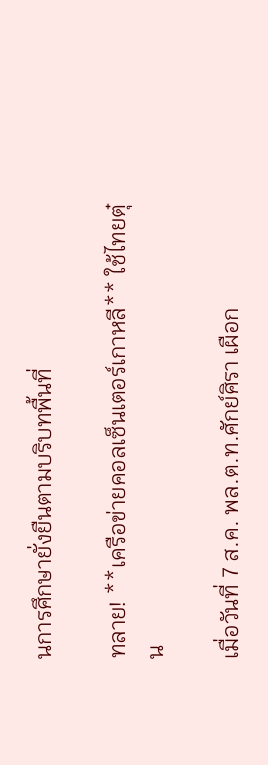นการศึกษายั่งยืนตามบริบทพื้นที่

ทลาย! **เครือข่ายคอลเซ็นเตอร์เกาหลี** ใช้ไทยตุ๋น

เมื่อวันที่ 7 ส.ค. พล.ต.ท.ศักย์ศิรา เผือก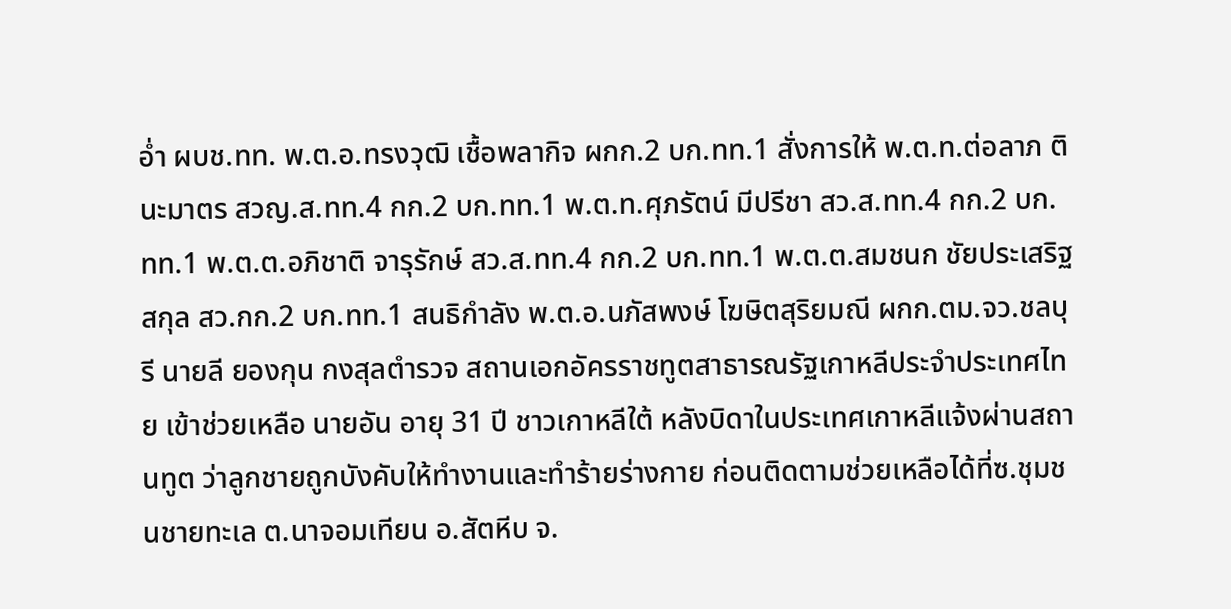อ่ำ ผบช.ทท. พ.ต.อ.ทรงวุฒิ เชื้อพลากิจ ผกก.2 บก.ทท.1 สั่งการให้ พ.ต.ท.ต่อลาภ ตินะมาตร สวญ.ส.ทท.4 กก.2 บก.ทท.1 พ.ต.ท.ศุภรัตน์ มีปรีชา สว.ส.ทท.4 กก.2 บก. ทท.1 พ.ต.ต.อภิชาติ จารุรักษ์ สว.ส.ทท.4 กก.2 บก.ทท.1 พ.ต.ต.สมชนก ชัยประเสริฐสกุล สว.กก.2 บก.ทท.1 สนธิกำลัง พ.ต.อ.นภัสพงษ์ โฆษิตสุริยมณี ผกก.ตม.จว.ชลบุรี นายลี ยองกุน กงสุลตำรวจ สถานเอกอัครราชทูตสาธารณรัฐเกาหลีประจำประเทศไทย เข้าช่วยเหลือ นายอัน อายุ 31 ปี ชาวเกาหลีใต้ หลังบิดาในประเทศเกาหลีแจ้งผ่านสถานทูต ว่าลูกชายถูกบังคับให้ทำงานและทำร้ายร่างกาย ก่อนติดตามช่วยเหลือได้ที่ซ.ชุมชนชายทะเล ต.นาจอมเทียน อ.สัตหีบ จ.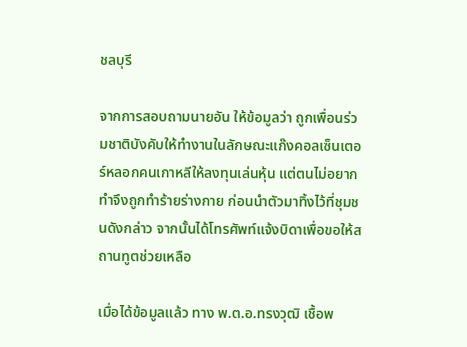ชลบุรี

จากการสอบถามนายอัน ให้ข้อมูลว่า ถูกเพื่อนร่วมชาติบังคับให้ทำงานในลักษณะแก๊งคอลเซ็นเตอร์หลอกคนเกาหลีให้ลงทุนเล่นหุ้น แต่ตนไม่อยากทำจึงถูกทำร้ายร่างกาย ก่อนนำตัวมาทิ้งไว้ที่ชุมชนดังกล่าว จากนั้นได้โทรศัพท์แจ้งบิดาเพื่อขอให้สถานทูตช่วยเหลือ

เมื่อได้ข้อมูลแล้ว ทาง พ.ต.อ.ทรงวุฒิ เชื้อพ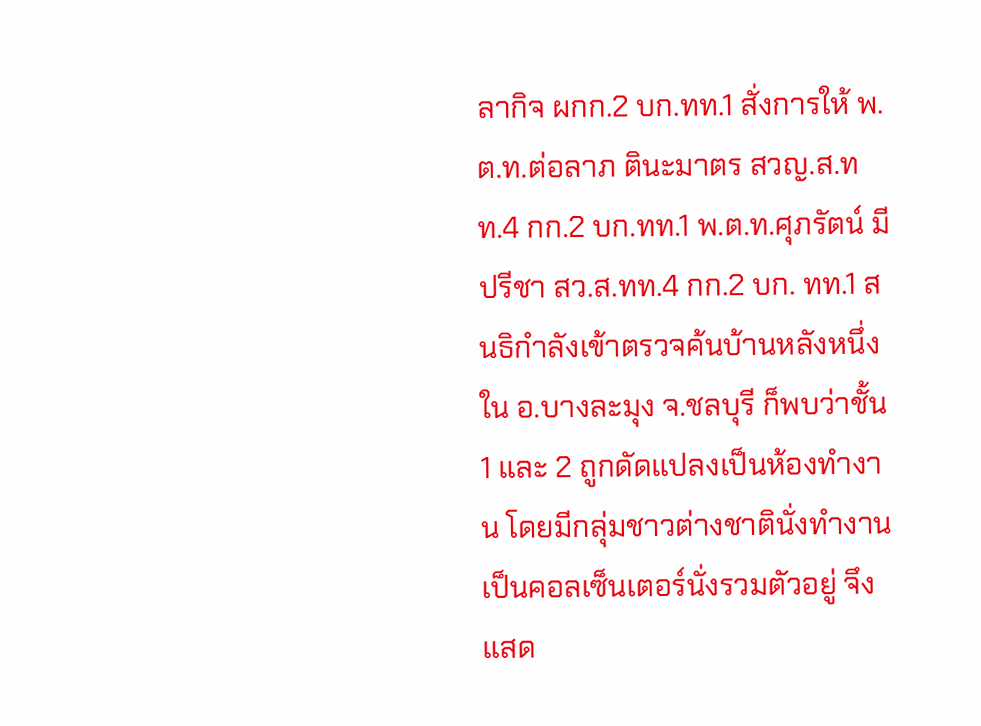ลากิจ ผกก.2 บก.ทท.1 สั่งการให้ พ.ต.ท.ต่อลาภ ตินะมาตร สวญ.ส.ทท.4 กก.2 บก.ทท.1 พ.ต.ท.ศุภรัตน์ มีปรีชา สว.ส.ทท.4 กก.2 บก. ทท.1 สนธิกำลังเข้าตรวจค้นบ้านหลังหนึ่งใน อ.บางละมุง จ.ชลบุรี ก็พบว่าชั้น 1 และ 2 ถูกดัดแปลงเป็นห้องทำงาน โดยมีกลุ่มชาวต่างชาตินั่งทำงานเป็นคอลเซ็นเตอร์นั่งรวมตัวอยู่ จึงแสด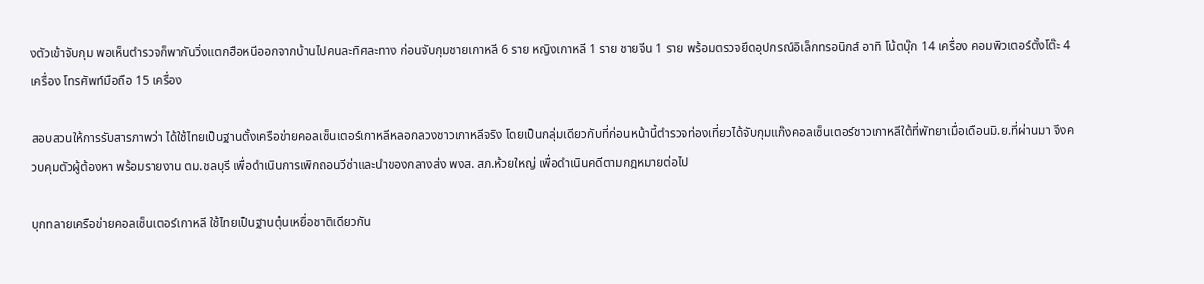งตัวเข้าจับกุม พอเห็นตำรวจก็พากันวิ่งแตกฮือหนีออกจากบ้านไปคนละทิศละทาง ก่อนจับกุมชายเกาหลี 6 ราย หญิงเกาหลี 1 ราย ชายจีน 1 ราย พร้อมตรวจยึดอุปกรณ์อิเล็กทรอนิกส์ อาทิ โน้ตบุ๊ก 14 เครื่อง คอมพิวเตอร์ตั้งโต๊ะ 4 เครื่อง โทรศัพท์มือถือ 15 เครื่อง

สอบสวนให้การรับสารภาพว่า ได้ใช้ไทยเป็นฐานตั้งเครือข่ายคอลเซ็นเตอร์เกาหลีหลอกลวงชาวเกาหลีจริง โดยเป็นกลุ่มเดียวกับที่ก่อนหน้านี้ตำรวจท่องเที่ยวได้จับกุมแก๊งคอลเซ็นเตอร์ชาวเกาหลีใต้ที่พัทยาเมื่อเดือนมิ.ย.ที่ผ่านมา จึงควบคุมตัวผู้ต้องหา พร้อมรายงาน ตม.ชลบุรี เพื่อดำเนินการเพิกถอนวีซ่าและนำของกลางส่ง พงส. สภ.ห้วยใหญ่ เพื่อดำเนินคดีตามกฎหมายต่อไป

บุกทลายเครือข่ายคอลเซ็นเตอร์เกาหลี ใช้ไทยเป็นฐานตุ๋นเหยื่อชาติเดียวกัน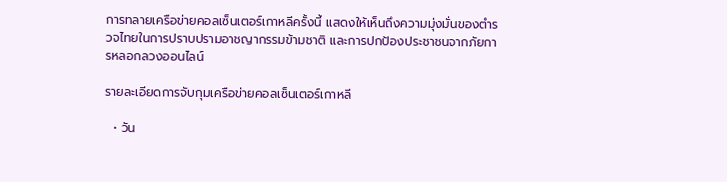การทลายเครือข่ายคอลเซ็นเตอร์เกาหลีครั้งนี้ แสดงให้เห็นถึงความมุ่งมั่นของตำรวจไทยในการปราบปรามอาชญากรรมข้ามชาติ และการปกป้องประชาชนจากภัยการหลอกลวงออนไลน์

รายละเอียดการจับกุมเครือข่ายคอลเซ็นเตอร์เกาหลี

  • วัน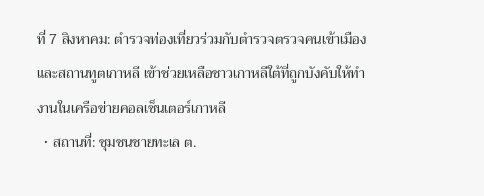ที่ 7 สิงหาคม: ตำรวจท่องเที่ยวร่วมกับตำรวจตรวจคนเข้าเมืองและสถานทูตเกาหลี เข้าช่วยเหลือชาวเกาหลีใต้ที่ถูกบังคับให้ทำงานในเครือข่ายคอลเซ็นเตอร์เกาหลี
  • สถานที่: ชุมชนชายทะเล ต.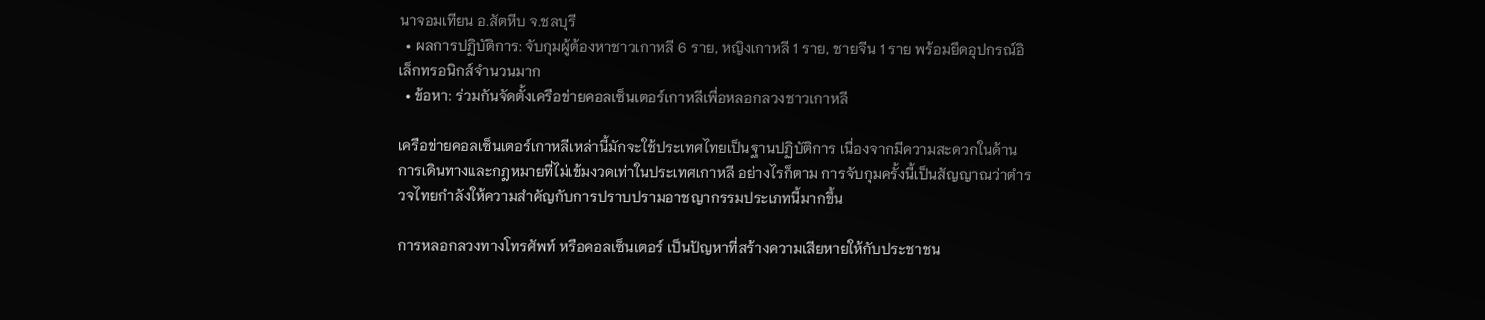นาจอมเทียน อ.สัตหีบ จ.ชลบุรี
  • ผลการปฏิบัติการ: จับกุมผู้ต้องหาชาวเกาหลี 6 ราย, หญิงเกาหลี 1 ราย, ชายจีน 1 ราย พร้อมยึดอุปกรณ์อิเล็กทรอนิกส์จำนวนมาก
  • ข้อหา: ร่วมกันจัดตั้งเครือข่ายคอลเซ็นเตอร์เกาหลีเพื่อหลอกลวงชาวเกาหลี

เครือข่ายคอลเซ็นเตอร์เกาหลีเหล่านี้มักจะใช้ประเทศไทยเป็นฐานปฏิบัติการ เนื่องจากมีความสะดวกในด้านการเดินทางและกฎหมายที่ไม่เข้มงวดเท่าในประเทศเกาหลี อย่างไรก็ตาม การจับกุมครั้งนี้เป็นสัญญาณว่าตำรวจไทยกำลังให้ความสำคัญกับการปราบปรามอาชญากรรมประเภทนี้มากขึ้น

การหลอกลวงทางโทรศัพท์ หรือคอลเซ็นเตอร์ เป็นปัญหาที่สร้างความเสียหายให้กับประชาชน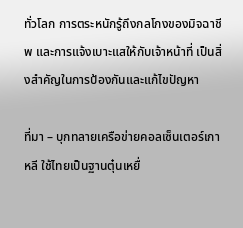ทั่วโลก การตระหนักรู้ถึงกลโกงของมิจฉาชีพ และการแจ้งเบาะแสให้กับเจ้าหน้าที่ เป็นสิ่งสำคัญในการป้องกันและแก้ไขปัญหา

ที่มา – บุกทลายเครือข่ายคอลเซ็นเตอร์เกาหลี ใช้ไทยเป็นฐานตุ๋นเหยื่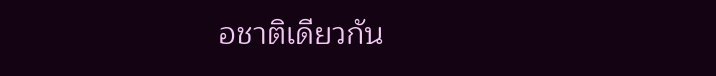อชาติเดียวกัน